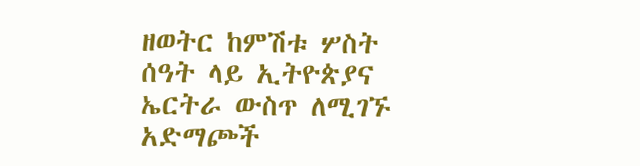ዘወትር ከምሽቱ ሦስት ሰዓት ላይ ኢትዮጵያና ኤርትራ ውስጥ ለሚገኙ አድማጮች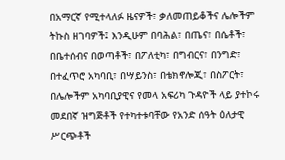በአማርኛ የሚተላለፉ ዜናዎች፣ ቃለመጠይቆችና ሌሎችም ትኩስ ዘገባዎች፤ እንዲሁም በባሕል፣ በጤና፣ በሴቶች፣ በቤተሰብና በወጣቶች፣ በፖለቲካ፣ በግብርና፣ በንግድ፣ በተፈጥሮ አካባቢ፣ በሣይንስ፣ በቴክኖሎጂ፣ በስፖርት፣ በሌሎችም አካባቢያዊና የመላ አፍሪካ ጉዳዮች ላይ ያተኮሩ መደበኛ ዝግጅቶች የተካተቱባቸው የአንድ ሰዓት ዕለታዊ ሥርጭቶች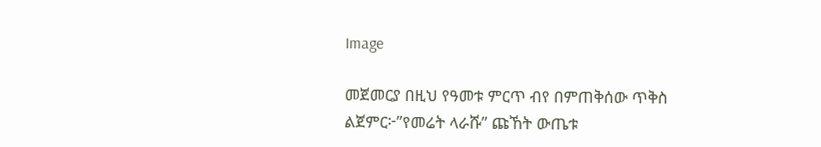Image

መጀመርያ በዚህ የዓመቱ ምርጥ ብየ በምጠቅሰው ጥቅስ ልጀምር፦”የመሬት ላራሹ” ጩኸት ውጤቱ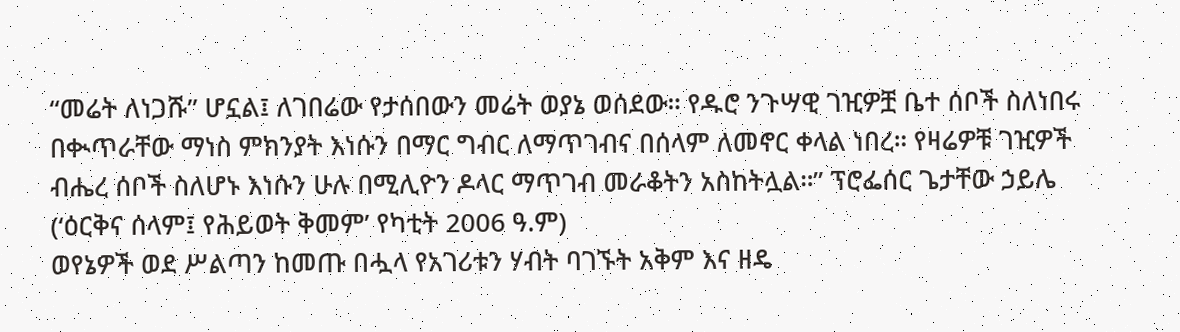“መሬት ለነጋሹ” ሆኗል፤ ለገበሬው የታሰበውን መሬት ወያኔ ወሰደው። የዱሮ ንጉሣዊ ገዢዎቿ ቤተ ሰቦች ስለነበሩ በቊጥራቸው ማነስ ምክንያት እነሱን በማር ግብር ለማጥገብና በሰላም ለመኖር ቀላል ነበረ። የዛሬዎቹ ገዢዎች ብሔረ ሰቦች ስለሆኑ እነሱን ሁሉ በሚሊዮን ዶላር ማጥገብ መራቆትን አስከትሏል።” ፕሮፌሰር ጌታቸው ኃይሌ (‘ዕርቅና ሰላም፤ የሕይወት ቅመም’ የካቲት 2006 ዓ.ም)
ወየኔዎች ወደ ሥልጣን ከመጡ በሗላ የአገሪቱን ሃብት ባገኙት አቅም እና ዘዴ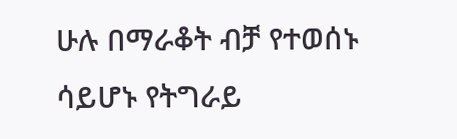ሁሉ በማራቆት ብቻ የተወሰኑ ሳይሆኑ የትግራይ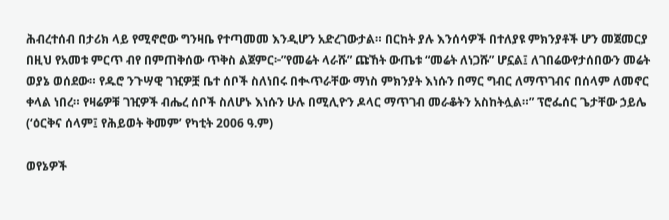ሕብረተሰብ በታሪክ ላይ የሚኖሮው ግንዛቤ የተጣመመ እንዲሆን አድረገውታል። በርከት ያሉ እንሰሳዎች በተለያዩ ምክንያቶች ሆን መጀመርያ በዚህ የአመቱ ምርጥ ብየ በምጠቅሰው ጥቅስ ልጀምር፦”የመሬት ላራሹ” ጩኸት ውጤቱ “መሬት ለነጋሹ” ሆኗል፤ ለገበሬውየታሰበውን መሬት ወያኔ ወሰደው። የዱሮ ንጉሣዊ ገዢዎቿ ቤተ ሰቦች ስለነበሩ በቊጥራቸው ማነስ ምክንያት እነሱን በማር ግብር ለማጥገብና በሰላም ለመኖር ቀላል ነበረ። የዛሬዎቹ ገዢዎች ብሔረ ሰቦች ስለሆኑ እነሱን ሁሉ በሚሊዮን ዶላር ማጥገብ መራቆትን አስከትሏል።” ፕሮፌሰር ጌታቸው ኃይሌ (‘ዕርቅና ሰላም፤ የሕይወት ቅመም’ የካቲት 2006 ዓ.ም)

ወየኔዎች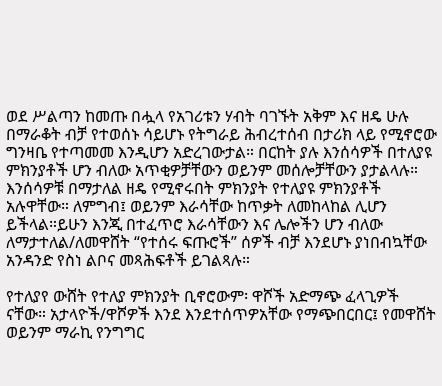ወደ ሥልጣን ከመጡ በሗላ የአገሪቱን ሃብት ባገኙት አቅም እና ዘዴ ሁሉ በማራቆት ብቻ የተወሰኑ ሳይሆኑ የትግራይ ሕብረተሰብ በታሪክ ላይ የሚኖሮው ግንዛቤ የተጣመመ እንዲሆን አድረገውታል። በርከት ያሉ እንሰሳዎች በተለያዩ ምክንያቶች ሆን ብለው አጥቂዎቻቸውን ወይንም መሰሎቻቸውን ያታልላሉ። እንሰሳዎቹ በማታለል ዘዴ የሚኖሩበት ምክንያት የተለያዩ ምክንያቶች አሉዋቸው። ለምግብ፤ ወይንም እራሳቸው ከጥቃት ለመከላከል ሊሆን ይችላል።ይሁን እንጂ በተፈጥሮ እራሳቸውን እና ሌሎችን ሆን ብለው ለማታተለል/ለመዋሸት “የተሰሩ ፍጡሮች” ሰዎች ብቻ እንደሆኑ ያነበብኳቸው አንዳንድ የስነ ልቦና መጻሕፍቶች ይገልጻሉ።

የተለያየ ውሸት የተለያ ምክንያት ቢኖሮውም፡ ዋሾች አድማጭ ፈላጊዎች ናቸው። አታላዮች/ዋሾዎች እንደ እንደተሰጥዎአቸው የማጭበርበር፤ የመዋሸት ወይንም ማራኪ የንግግር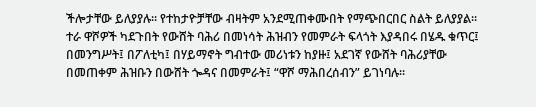ችሎታቸው ይለያያሉ። የተከታዮቻቸው ብዛትም አንደሚጠቀሙበት የማጭበርበር ስልት ይለያያል። ተራ ዋሾዎች ካደጉበት የውሸት ባሕሪ በመነሳት ሕዝብን የመምራት ፍላጎት እያዳበሩ በሄዱ ቁጥር፤ በመንግሥት፤ በፖለቲካ፤ በሃይማኖት ግብተው መሪነቱን ከያዙ፤ አደገኛ የውሸት ባሕሪያቸው በመጠቀም ሕዝቡን በውሸት ጐዳና በመምራት፤ “ዋሾ ማሕበረሰብን” ይገነባሉ።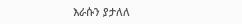እራሱን ያታለለ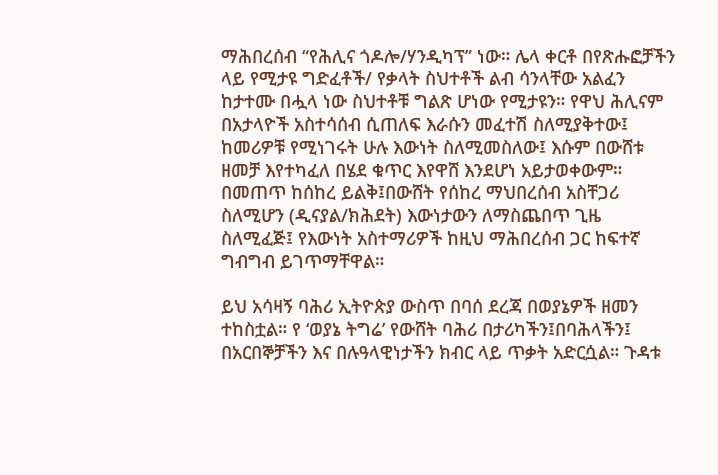ማሕበረሰብ “የሕሊና ጎዶሎ/ሃንዲካፕ” ነው። ሌላ ቀርቶ በየጽሑፎቻችን ላይ የሚታዩ ግድፈቶች/ የቃላት ስህተቶች ልብ ሳንላቸው አልፈን ከታተሙ በሗላ ነው ስህተቶቹ ግልጽ ሆነው የሚታዩን። የዋህ ሕሊናም በአታላዮች አስተሳሰብ ሲጠለፍ እራሱን መፈተሽ ስለሚያቅተው፤ ከመሪዎቹ የሚነገሩት ሁሉ እውነት ስለሚመስለው፤ እሱም በውሸቱ ዘመቻ እየተካፈለ በሄደ ቁጥር እየዋሸ እንደሆነ አይታወቀውም። በመጠጥ ከሰከረ ይልቅ፤በውሸት የሰከረ ማህበረሰብ አስቸጋሪ ስለሚሆን (ዲናያል/ክሕደት) እውነታውን ለማስጨበጥ ጊዜ ስለሚፈጅ፤ የእውነት አስተማሪዎች ከዚህ ማሕበረሰብ ጋር ከፍተኛ ግብግብ ይገጥማቸዋል።

ይህ አሳዛኝ ባሕሪ ኢትዮጵያ ውስጥ በባሰ ደረጃ በወያኔዎች ዘመን ተከስቷል። የ ‘ወያኔ ትግሬ’ የውሸት ባሕሪ በታሪካችን፤በባሕላችን፤ በአርበኞቻችን እና በሉዓላዊነታችን ክብር ላይ ጥቃት አድርሷል። ጉዳቱ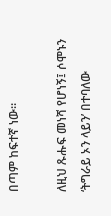በጣም ከፍተኛ ነው።

ለዚህ ጹሑፍ መነሻ የሆነኝ፤ ሶሞኑን ‘ትግራይ ኦን ላይን’ በተባለው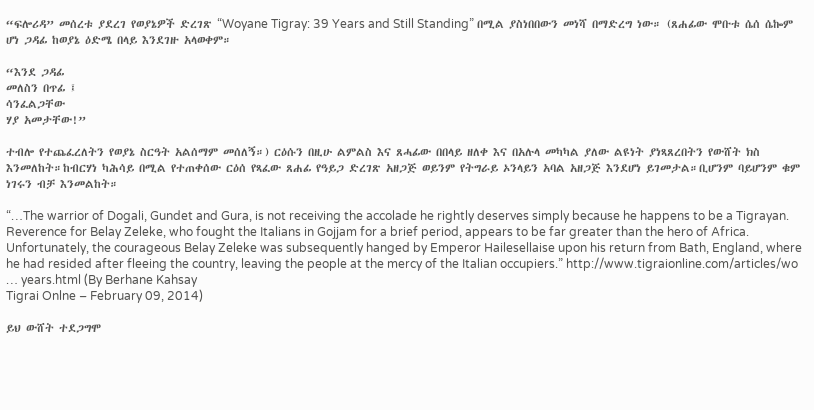“ፍሎሪዳ” መሰረቱ ያደረገ የወያኔዎች ድረገጽ “Woyane Tigray: 39 Years and Still Standing” በሚል ያስነበበውን መነሻ በማድረግ ነው። (ጸሐፊው ሞቡቱ ሴሰ ሴኰም ሆነ ጋዳፊ ከወያኔ ዕድሜ በላይ እንደገዙ አላወቀም።

“እንደ ጋዳፊ
መለስን በጥፊ ፤
ሳንፈልጋቸው
ሃያ አመታቸው!”

ተብሎ የተጨፈረለትን የወያኔ ስርዓት አልሰማም መሰለኝ።) ርዕሱን በዚሁ ልምልስ እና ጸሓፊው በበላይ ዘለቀ እና በአሉላ መካካል ያለው ልዩነት ያነጻጸረበትን የውሸት ክስ እንመለከት።ከብርሃነ ካሕሳይ በሚል የተጠቀሰው ርዕሰ የጻፈው ጸሐፊ የዓይጋ ድረገጽ አዘጋጅ ወይንም የትግራይ ኦንላይን አባል አዘጋጅ እንደሆነ ይገመታል።ቢሆንም ባይሆንም ቁም ነገሩን ብቻ እንመልከት።

“…The warrior of Dogali, Gundet and Gura, is not receiving the accolade he rightly deserves simply because he happens to be a Tigrayan. Reverence for Belay Zeleke, who fought the Italians in Gojjam for a brief period, appears to be far greater than the hero of Africa. Unfortunately, the courageous Belay Zeleke was subsequently hanged by Emperor Hailesellaise upon his return from Bath, England, where he had resided after fleeing the country, leaving the people at the mercy of the Italian occupiers.” http://www.tigraionline.com/articles/wo … years.html (By Berhane Kahsay
Tigrai Onlne – February 09, 2014)

ይህ ውሸት ተደጋግሞ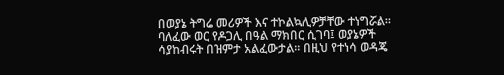በወያኔ ትግሬ መሪዎች እና ተኮልኳሊዎቻቸው ተነግሯል። ባለፈው ወር የዶጋሊ በዓል ማክበር ሲገባ፤ ወያኔዎች ሳያከብሩት በዝምታ አልፈውታል። በዚህ የተነሳ ወዳጄ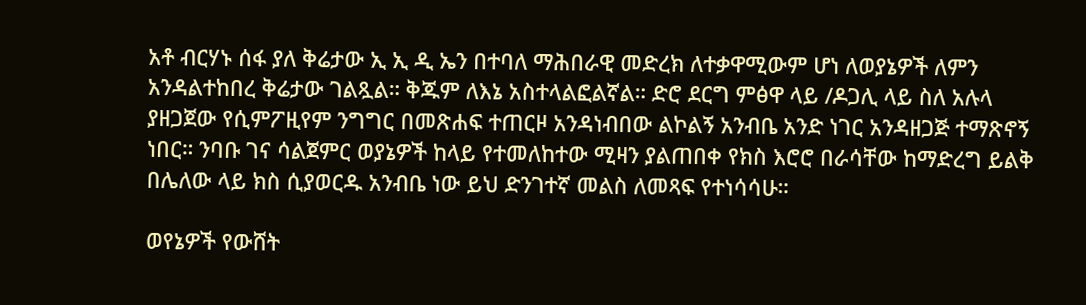አቶ ብርሃኑ ሰፋ ያለ ቅሬታው ኢ ኢ ዲ ኤን በተባለ ማሕበራዊ መድረክ ለተቃዋሚውም ሆነ ለወያኔዎች ለምን አንዳልተከበረ ቅሬታው ገልጿል። ቅጁም ለእኔ አስተላልፎልኛል። ድሮ ደርግ ምፅዋ ላይ /ዶጋሊ ላይ ስለ አሉላ ያዘጋጀው የሲምፖዚየም ንግግር በመጽሐፍ ተጠርዞ አንዳነብበው ልኮልኝ አንብቤ አንድ ነገር አንዳዘጋጅ ተማጽኖኝ ነበር። ንባቡ ገና ሳልጀምር ወያኔዎች ከላይ የተመለከተው ሚዛን ያልጠበቀ የክስ እሮሮ በራሳቸው ከማድረግ ይልቅ በሌለው ላይ ክስ ሲያወርዱ አንብቤ ነው ይህ ድንገተኛ መልስ ለመጻፍ የተነሳሳሁ።

ወየኔዎች የውሸት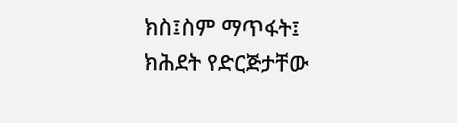ክስ፤ስም ማጥፋት፤ ክሕደት የድርጅታቸው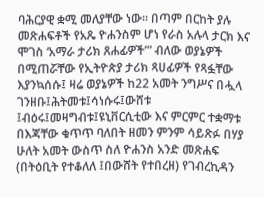ባሕርያዊ ቋሚ መለያቸው ነው። በጣም በርከት ያሉ መጽሐፍቶች የአጼ ዮሐንስም ሆነ የራስ አሉላ ታርክ እና ሞገስ ‘አማራ ታሪክ ጸሐፊዎች”’ ብለው ወያኔዎች በሚጠሯቸው የኢትዮጵያ ታሪክ ጻሀፊዎች የጻፏቸው እያንኳሰሱ፤ ዛሬ ወያኔዎች ከ22 አመት ንግሥና በሗላ ገንዘቡ፤ሕትመቱ፤ሳነሱሩ፤ውሸቱ ፤ብዕሩ፤መዛግብቱ፤ዩኒቨርሲቲው እና ምርምር ተቋማቱ በእጃቸው ቁጥጥ ባለበት ዘመን ምንም ሳይጽፉ በሃያ ሁለት አመት ውስጥ ስለ ዮሐንስ አንድ መጽሐፍ (በትዕቢት የተቆለለ ፤በውሸት የተበረዘ) የገብረኪዳን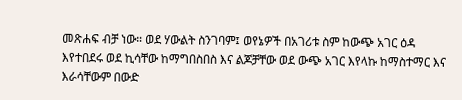መጽሐፍ ብቻ ነው። ወደ ሃውልት ስንገባም፤ ወየኔዎች በአገሪቱ ስም ከውጭ አገር ዕዳ እየተበደሩ ወደ ኪሳቸው ከማግበስበስ እና ልጆቻቸው ወደ ውጭ አገር እየላኩ ከማስተማር እና እራሳቸውም በውድ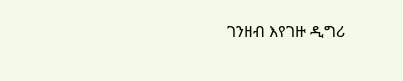ገንዘብ እየገዙ ዲግሪ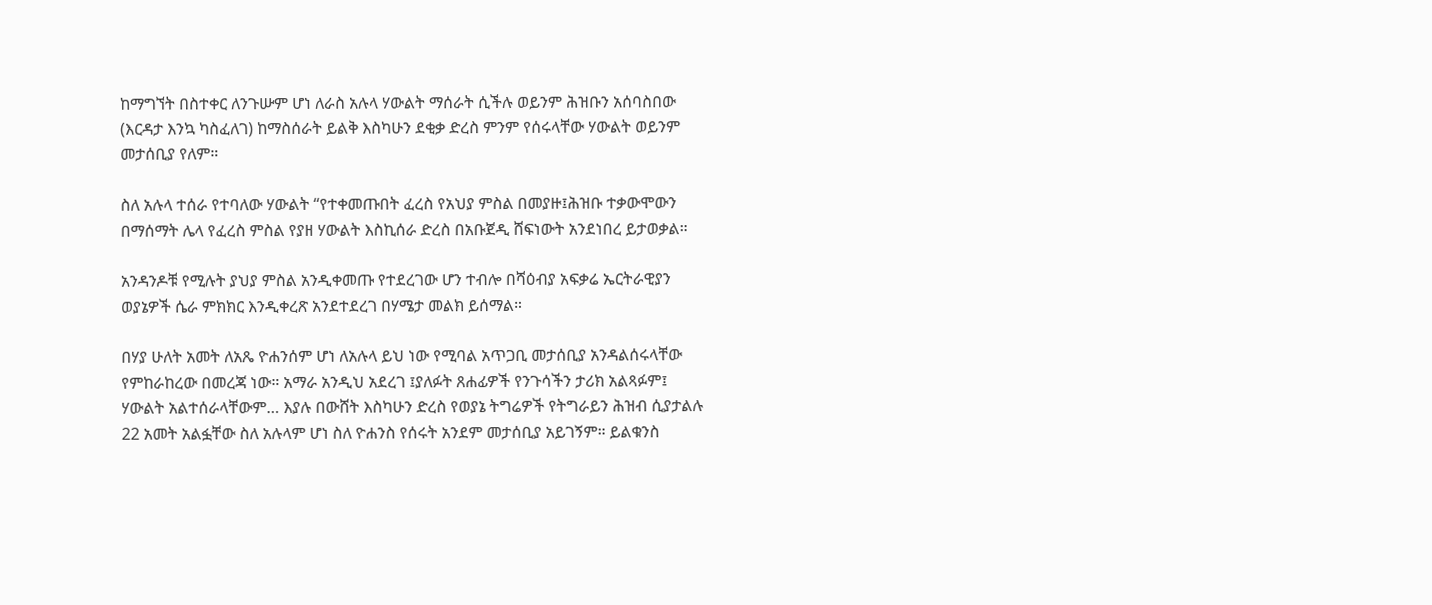ከማግኘት በስተቀር ለንጉሡም ሆነ ለራስ አሉላ ሃውልት ማሰራት ሲችሉ ወይንም ሕዝቡን አሰባስበው (እርዳታ እንኳ ካስፈለገ) ከማስሰራት ይልቅ እስካሁን ደቂቃ ድረስ ምንም የሰሩላቸው ሃውልት ወይንም መታሰቢያ የለም።

ስለ አሉላ ተሰራ የተባለው ሃውልት “የተቀመጡበት ፈረስ የአህያ ምስል በመያዙ፤ሕዝቡ ተቃውሞውን በማሰማት ሌላ የፈረስ ምስል የያዘ ሃውልት እስኪሰራ ድረስ በአቡጀዲ ሸፍነውት አንደነበረ ይታወቃል።

አንዳንዶቹ የሚሉት ያህያ ምስል አንዲቀመጡ የተደረገው ሆን ተብሎ በሻዕብያ አፍቃሬ ኤርትራዊያን ወያኔዎች ሴራ ምክክር እንዲቀረጽ አንደተደረገ በሃሜታ መልክ ይሰማል።

በሃያ ሁለት አመት ለአጼ ዮሐንሰም ሆነ ለአሉላ ይህ ነው የሚባል አጥጋቢ መታሰቢያ አንዳልሰሩላቸው የምከራከረው በመረጃ ነው። አማራ አንዲህ አደረገ ፤ያለፉት ጸሐፊዎች የንጉሳችን ታሪክ አልጻፉም፤ ሃውልት አልተሰራላቸውም… እያሉ በውሸት እስካሁን ድረስ የወያኔ ትግሬዎች የትግራይን ሕዝብ ሲያታልሉ 22 አመት አልፏቸው ስለ አሉላም ሆነ ስለ ዮሐንስ የሰሩት አንደም መታሰቢያ አይገኝም። ይልቁንስ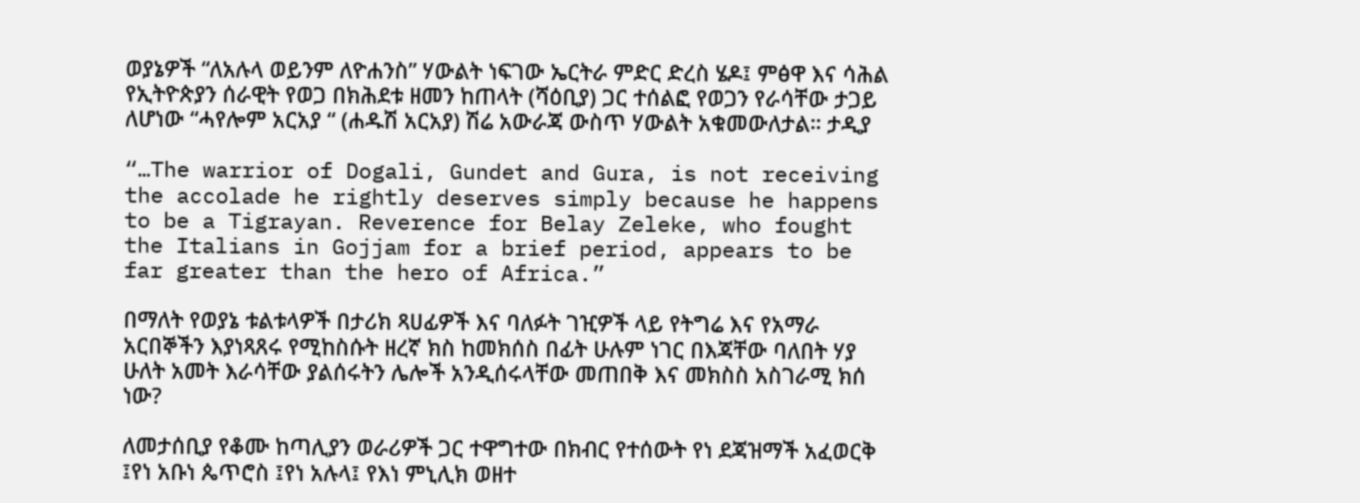ወያኔዎች “ለአሉላ ወይንም ለዮሐንስ” ሃውልት ነፍገው ኤርትራ ምድር ድረስ ሄዶ፤ ምፅዋ እና ሳሕል የኢትዮጵያን ሰራዊት የወጋ በክሕደቱ ዘመን ከጠላት (ሻዕቢያ) ጋር ተሰልፎ የወጋን የራሳቸው ታጋይ ለሆነው “ሓየሎም አርአያ “ (ሐዱሽ አርአያ) ሽሬ አውራጃ ውስጥ ሃውልት አቁመውለታል። ታዲያ

“…The warrior of Dogali, Gundet and Gura, is not receiving the accolade he rightly deserves simply because he happens to be a Tigrayan. Reverence for Belay Zeleke, who fought the Italians in Gojjam for a brief period, appears to be far greater than the hero of Africa.”

በማለት የወያኔ ቱልቱላዎች በታሪክ ጻሀፊዎች እና ባለፉት ገዢዎች ላይ የትግሬ እና የአማራ አርበኞችን እያነጻጸሩ የሚከስሱት ዘረኛ ክስ ከመክሰስ በፊት ሁሉም ነገር በእጃቸው ባለበት ሃያ ሁለት አመት እራሳቸው ያልሰሩትን ሌሎች አንዲሰሩላቸው መጠበቅ እና መክስስ አስገራሚ ክሰ ነው?

ለመታሰቢያ የቆሙ ከጣሊያን ወራሪዎች ጋር ተዋግተው በክብር የተሰውት የነ ደጃዝማች አፈወርቅ ፤የነ አቡነ ጴጥሮስ ፤የነ አሉላ፤ የእነ ምኒሊክ ወዘተ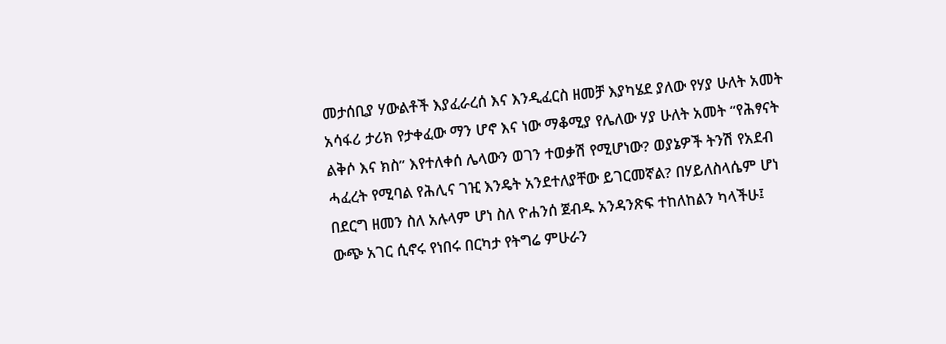መታሰቢያ ሃውልቶች እያፈራረሰ እና እንዲፈርስ ዘመቻ እያካሄደ ያለው የሃያ ሁለት አመት አሳፋሪ ታሪክ የታቀፈው ማን ሆኖ እና ነው ማቆሚያ የሌለው ሃያ ሁለት አመት “የሕፃናት ልቅሶ እና ክስ” እየተለቀሰ ሌላውን ወገን ተወቃሽ የሚሆነው? ወያኔዎች ትንሽ የአደብ ሓፈረት የሚባል የሕሊና ገዢ እንዴት አንደተለያቸው ይገርመኛል? በሃይለስላሴም ሆነ በደርግ ዘመን ስለ አሉላም ሆነ ስለ ዮሐንሰ ጀብዱ አንዳንጽፍ ተከለከልን ካላችሁ፤ ውጭ አገር ሲኖሩ የነበሩ በርካታ የትግሬ ምሁራን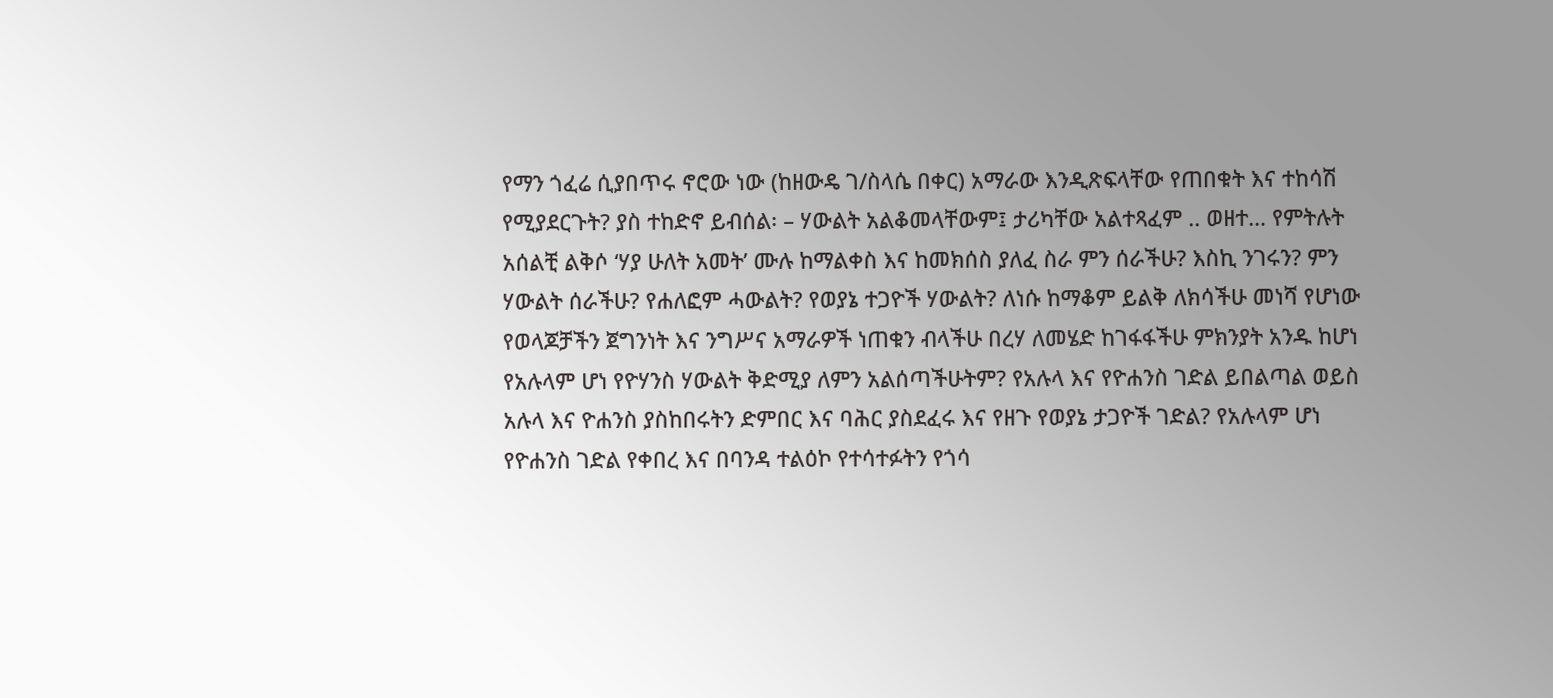የማን ጎፈሬ ሲያበጥሩ ኖሮው ነው (ከዘውዴ ገ/ስላሴ በቀር) አማራው እንዲጽፍላቸው የጠበቁት እና ተከሳሽ የሚያደርጉት? ያስ ተከድኖ ይብሰል፡ – ሃውልት አልቆመላቸውም፤ ታሪካቸው አልተጻፈም .. ወዘተ… የምትሉት አሰልቺ ልቅሶ ‘ሃያ ሁለት አመት’ ሙሉ ከማልቀስ እና ከመክሰስ ያለፈ ስራ ምን ሰራችሁ? እስኪ ንገሩን? ምን ሃውልት ሰራችሁ? የሐለፎም ሓውልት? የወያኔ ተጋዮች ሃውልት? ለነሱ ከማቆም ይልቅ ለክሳችሁ መነሻ የሆነው የወላጆቻችን ጀግንነት እና ንግሥና አማራዎች ነጠቁን ብላችሁ በረሃ ለመሄድ ከገፋፋችሁ ምክንያት አንዱ ከሆነ የአሉላም ሆነ የዮሃንስ ሃውልት ቅድሚያ ለምን አልሰጣችሁትም? የአሉላ እና የዮሐንስ ገድል ይበልጣል ወይስ አሉላ እና ዮሐንስ ያስከበሩትን ድምበር እና ባሕር ያስደፈሩ እና የዘጉ የወያኔ ታጋዮች ገድል? የአሉላም ሆነ የዮሐንስ ገድል የቀበረ እና በባንዳ ተልዕኮ የተሳተፉትን የጎሳ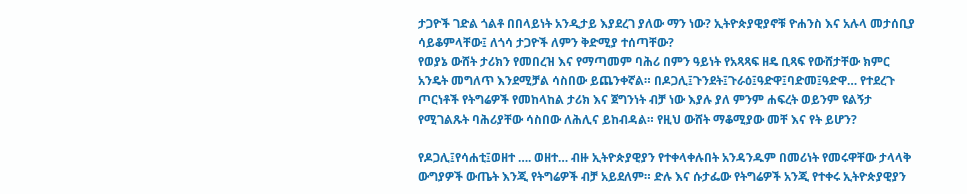ታጋዮች ገድል ጎልቶ በበላይነት አንዲታይ እያደረገ ያለው ማን ነው? ኢትዮጵያዊያኖቹ ዮሐንስ እና አሉላ መታሰቢያ ሳይቆምላቸው፤ ለጎሳ ታጋዮች ለምን ቅድሚያ ተሰጣቸው?
የወያኔ ውሸት ታሪክን የመበረዝ እና የማጣመም ባሕሪ በምን ዓይነት የአጻጻፍ ዘዴ ቢጻፍ የውሸታቸው ክምር አንዴት መግለጥ እንደሚቻል ሳስበው ይጨንቀኛል። በዶጋሊ፤ጉንደት፤ጉራዕ፤ዓድዋ፤ባድመ፤ዓድዋ… የተደረጉ ጦርነቶች የትግሬዎች የመከላከል ታሪክ እና ጀግንነት ብቻ ነው እያሉ ያለ ምንም ሐፍረት ወይንም ዩልኝታ የሚገልጹት ባሕሪያቸው ሳስበው ለሕሊና ይከብዳል። የዚህ ውሸት ማቆሚያው መቸ እና የት ይሆን?

የዶጋሊ፤የሳሐቲ፤ወዘተ …. ወዘተ… ብዙ ኢትዮጵያዊያን የተቀላቀሉበት አንዳንዱም በመሪነት የመሩዋቸው ታላላቅ ውግያዎች ውጤት እንጂ የትግሬዎች ብቻ አይደለም። ድሉ እና ሱታፌው የትግሬዎች አንጂ የተቀሩ ኢትዮጵያዊያን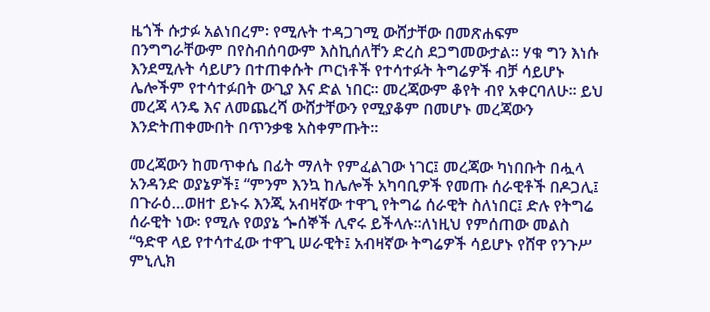ዜጎች ሱታፉ አልነበረም፡ የሚሉት ተዳጋገሚ ውሸታቸው በመጽሐፍም በንግግራቸውም በየስብሰባውም እስኪሰለቸን ድረስ ደጋግመውታል። ሃቁ ግን እነሱ እንደሚሉት ሳይሆን በተጠቀሱት ጦርነቶች የተሳተፉት ትግሬዎች ብቻ ሳይሆኑ ሌሎችም የተሳተፉበት ውጊያ እና ድል ነበር። መረጃውም ቆየት ብየ አቀርባለሁ። ይህ መረጃ ላንዴ እና ለመጨረሻ ውሸታቸውን የሚያቆም በመሆኑ መረጃውን እንድትጠቀሙበት በጥንቃቄ አስቀምጡት።

መረጃውን ከመጥቀሴ በፊት ማለት የምፈልገው ነገር፤ መረጃው ካነበቡት በሗላ አንዳንድ ወያኔዎች፤ “ምንም እንኳ ከሌሎች አካባቢዎች የመጡ ሰራዊቶች በዶጋሊ፤ በጉራዕ…ወዘተ ይኑሩ እንጂ አብዛኛው ተዋጊ የትግሬ ሰራዊት ስለነበር፤ ድሉ የትግሬ ሰራዊት ነው፡ የሚሉ የወያኔ ጐሰኞች ሊኖሩ ይችላሉ።ለነዚህ የምሰጠው መልስ “ዓድዋ ላይ የተሳተፈው ተዋጊ ሠራዊት፤ አብዛኛው ትግሬዎች ሳይሆኑ የሸዋ የንጉሥ ምኒሊክ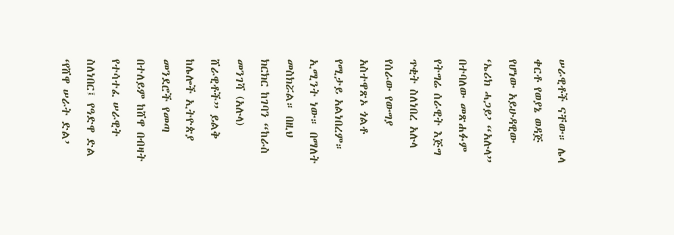ሠራዊቶች ናቸው። ሌላ ቀርቶ የወያኔ ወዳጅ የሆነው አይሁዳዊው ‘ኤሪክ ሓጋይ’ “አሉላ” በተባለው መጽሐፉም የትግሬ ሰራዊት እጅግ ጥቂት ስለነበረ አሉላ የሰራው የውግያ አስተዋጽኦ ጎልቶ የሚታይ አልነበረም። ኢሚንት ነው። በማለት መስክሯል። በዚህ ክርክር ከገባን “ከራስ መንገሻ (አሉላ) ሸራዊቶች” ይልቅ ከሌሎች ኢትዮጵያ መንደሮች የመጣ በተለይም ከሸዋ በብዛት የተሳተፈ ሠራዊት ስለነበር፤ የዓድዋ ድል ‘የሸዋ ሠራት ድል’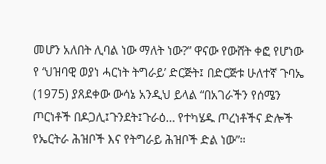መሆን አለበት ሊባል ነው ማለት ነው?” ዋናው የውሸት ቀፎ የሆነው የ ‘ህዝባዊ ወያነ ሓርነት ትግራይ’ ድርጅት፤ በድርጅቱ ሁለተኛ ጉባኤ (1975) ያጸደቀው ውሳኔ አንዲህ ይላል “በአገራችን የሰሜን ጦርነቶች በዶጋሊ፤ጉንደት፤ጉራዕ… የተካሄዱ ጦረነቶችና ድሎች የኤርትራ ሕዝቦች እና የትግራይ ሕዝቦች ድል ነው”።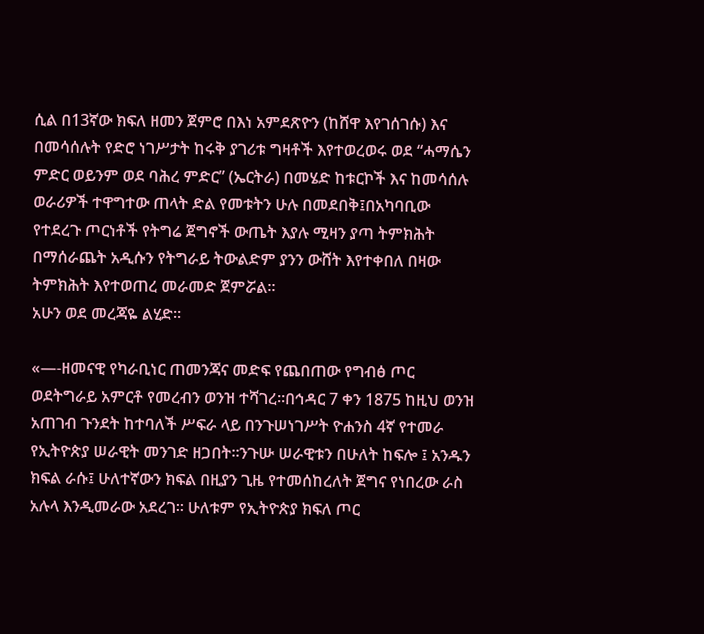ሲል በ13ኛው ክፍለ ዘመን ጀምሮ በእነ አምደጽዮን (ከሸዋ እየገሰገሱ) እና በመሳሰሉት የድሮ ነገሥታት ከሩቅ ያገሪቱ ግዛቶች እየተወረወሩ ወደ “ሓማሴን ምድር ወይንም ወደ ባሕረ ምድር” (ኤርትራ) በመሄድ ከቱርኮች እና ከመሳሰሉ ወራሪዎች ተዋግተው ጠላት ድል የመቱትን ሁሉ በመደበቅ፤በአካባቢው የተደረጉ ጦርነቶች የትግሬ ጀግኖች ውጤት እያሉ ሚዛን ያጣ ትምክሕት በማሰራጨት አዲሱን የትግራይ ትውልድም ያንን ውሸት እየተቀበለ በዛው ትምክሕት እየተወጠረ መራመድ ጀምሯል።
አሁን ወደ መረጃዬ ልሂድ።

«—-ዘመናዊ የካራቢነር ጠመንጃና መድፍ የጨበጠው የግብፅ ጦር ወደትግራይ አምርቶ የመረብን ወንዝ ተሻገረ።በኅዳር 7 ቀን 1875 ከዚህ ወንዝ አጠገብ ጉንደት ከተባለች ሥፍራ ላይ በንጉሠነገሥት ዮሐንስ 4ኛ የተመራ የኢትዮጵያ ሠራዊት መንገድ ዘጋበት።ንጉሡ ሠራዊቱን በሁለት ከፍሎ ፤ አንዱን ክፍል ራሱ፤ ሁለተኛውን ክፍል በዚያን ጊዜ የተመሰከረለት ጀግና የነበረው ራስ አሉላ እንዲመራው አደረገ። ሁለቱም የኢትዮጵያ ክፍለ ጦር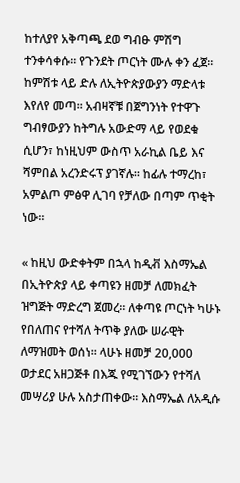ከተለያየ አቅጣጫ ደወ ግብፁ ምሽግ ተንቀሳቀሱ። የጉንደት ጦርነት ሙሉ ቀን ፈጀ። ከምሽቱ ላይ ድሉ ለኢትዮጵያውያን ማድላቱ እየለየ መጣ። አብዛኛቹ በጀግንነት የተዋጉ ግብፃውያን ከትግሉ አውድማ ላይ የወደቁ ሲሆን፣ ከነዚህም ውስጥ አራኪል ቤይ እና ሻምበል አረንድሩፕ ያገኛሉ። ከፊሉ ተማረከ፣ አምልጦ ምፅዋ ሊገባ የቻለው በጣም ጥቂት ነው።

« ከዚህ ውድቀትም በኋላ ከዲቭ እስማኤል በኢትዮጵያ ላይ ቀጣዩን ዘመቻ ለመክፈት ዝግጅት ማድረግ ጀመረ። ለቀጣዩ ጦርነት ካሁኑ የበለጠና የተሻለ ትጥቅ ያለው ሠራዊት ለማዝመት ወሰነ። ላሁኑ ዘመቻ 20,000 ወታደር አዘጋጅቶ በእጁ የሚገኘውን የተሻለ መሣሪያ ሁሉ አስታጠቀው። እስማኤል ለአዲሱ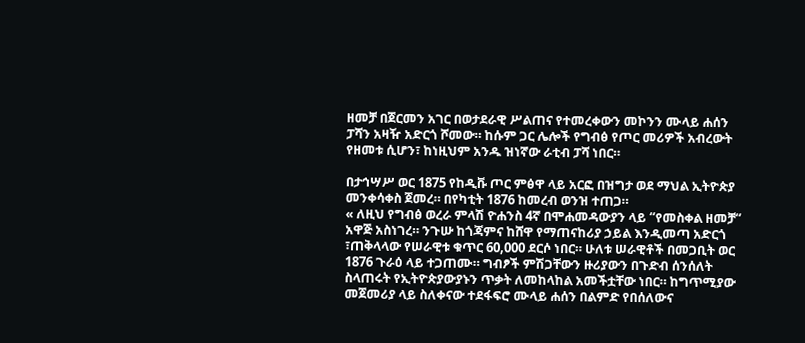ዘመቻ በጀርመን አገር በወታደራዊ ሥልጠና የተመረቀውን መኮንን ሙላይ ሐሰን ፓሻን አዛዥ አድርጎ ሾመው። ከሱም ጋር ሌሎች የግብፅ የጦር መሪዎች አብረውት የዘመቱ ሲሆን፣ ከነዚህም አንዱ ዝነኛው ራቲብ ፓሻ ነበር።

በታኅሣሥ ወር 1875 የከዲቩ ጦር ምፅዋ ላይ አርፎ በዝግታ ወደ ማህል ኢትዮጵያ መንቀሳቀስ ጀመረ። በየካቲት 1876 ከመረብ ወንዝ ተጠጋ።
« ለዚህ የግብፅ ወረራ ምላሽ ዮሐንስ 4ኛ በሞሐመዳውያን ላይ “የመስቀል ዘመቻ“ አዋጅ አስነገረ። ንጉሡ ከጎጃምና ከሸዋ የማጠናከሪያ ኃይል እንዲመጣ አድርጎ ፣ጠቅላላው የሠራዊቱ ቁጥር 60,000 ደርሶ ነበር። ሁለቱ ሠራዊቶች በመጋቢት ወር 1876 ጉራዕ ላይ ተጋጠሙ። ግብፆች ምሽጋቸውን ዙሪያውን በጉድብ ሰንሰለት ስላጠሩት የኢትዮጵያውያኑን ጥቃት ለመከላከል አመችቷቸው ነበር። ከግጥሚያው መጀመሪያ ላይ ስለቀናው ተደፋፍሮ ሙላይ ሐሰን በልምድ የበሰለውና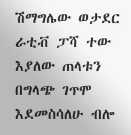ሽማግሌው ወታደር ራቲቭ ፓሻ ተው እያለው ጠላቱን በግላጭ ገጥሞ እደመስሳለሁ ብሎ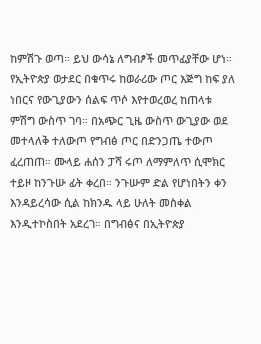ከምሽጉ ወጣ። ይህ ውሳኔ ለግብፆች መጥፊያቸው ሆነ። የኢትዮጵያ ወታደር በቁጥሩ ከወራሪው ጦር እጅግ ከፍ ያለ ነበርና የውጊያውን ሰልፍ ጥሶ እየተወረወረ ከጠላቱ ምሽግ ውስጥ ገባ። በአጭር ጊዜ ውስጥ ውጊያው ወደ መተላለቅ ተለውጦ የግብፅ ጦር በድንጋጤ ተውጦ ፈረጠጠ። ሙላይ ሐሰን ፓሻ ሩጦ ለማምለጥ ሲሞክር ተይዞ ከንጉሡ ፊት ቀረበ። ንጉሡም ድል የሆነበትን ቀን እንዳይረሳው ሲል ከክንዱ ላይ ሁለት መስቀል እንዲተኮስበት አደረገ። በግብፅና በኢትዮጵያ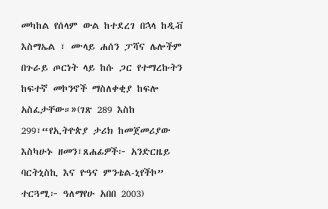መካከል የሰላም ውል ከተደረገ በኋላ ከዲቭ እስማኤል ፣ ሙላይ ሐሰን ፓሻና ሌሎችም በጉራይ ጦርነት ላይ ከሱ ጋር የተማረኩትን ከፍተኛ መኮንኖች ማስለቀቂያ ከፍሎ አስፈታቸው።»(ገጽ 289 እስከ 299፣“የኢትዮጵያ ታሪክ ከመጀመሪያው እስካሁኑ ዘመን፣ጸሐፊዎች፦ አንድርዜይ ባርትኒስኪ እና ዮዓና ምንቴል-ኒየችኮ” ተርጓሚ፦ ዓለማየሁ አበበ 2003)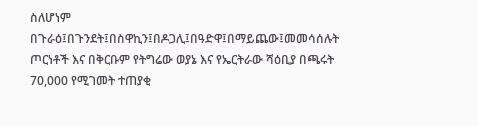ስለሆነም በጉራዕ፤በጉንደት፤በስዋኪን፤በዶጋሊ፤በዓድዋ፤በማይጨው፤መመሳሰሉት ጦርነቶች እና በቅርቡም የትግሬው ወያኔ እና የኤርትራው ሻዕቢያ በጫሩት 70,000 የሚገመት ተጠያቂ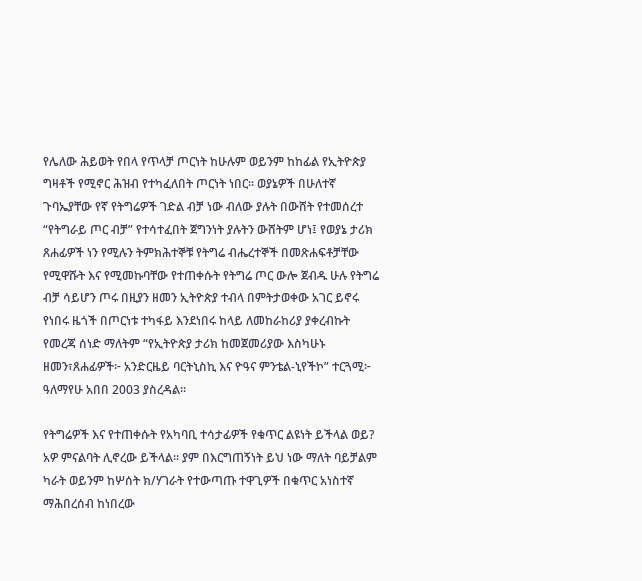የሌለው ሕይወት የበላ የጥላቻ ጦርነት ከሁሉም ወይንም ከከፊል የኢትዮጵያ ግዛቶች የሚኖር ሕዝብ የተካፈለበት ጦርነት ነበር። ወያኔዎች በሁለተኛ ጉባኤያቸው የኛ የትግሬዎች ገድል ብቻ ነው ብለው ያሉት በውሸት የተመሰረተ “የትግራይ ጦር ብቻ” የተሳተፈበት ጀግንነት ያሉትን ውሸትም ሆነ፤ የወያኔ ታሪክ ጸሐፊዎች ነን የሚሉን ትምክሕተኞቹ የትግሬ ብሔረተኞች በመጽሐፍቶቻቸው የሚዋሹት እና የሚመኩባቸው የተጠቀሱት የትግሬ ጦር ውሎ ጀብዱ ሁሉ የትግሬ ብቻ ሳይሆን ጦሩ በዚያን ዘመን ኢትዮጵያ ተብላ በምትታወቀው አገር ይኖሩ የነበሩ ዜጎች በጦርነቱ ተካፋይ እንደነበሩ ከላይ ለመከራከሪያ ያቀረብኩት የመረጃ ሰነድ ማለትም “የኢትዮጵያ ታሪክ ከመጀመሪያው እስካሁኑ ዘመን፣ጸሐፊዎች፦ አንድርዜይ ባርትኒስኪ እና ዮዓና ምንቴል-ኒየችኮ” ተርጓሚ፦ ዓለማየሁ አበበ 2003 ያስረዳል።

የትግሬዎች እና የተጠቀሱት የአካባቢ ተሳታፊዎች የቁጥር ልዩነት ይችላል ወይ? አዎ ምናልባት ሊኖረው ይችላል። ያም በእርግጠኝነት ይህ ነው ማለት ባይቻልም ካራት ወይንም ከሦሰት ክ/ሃገራት የተውጣጡ ተዋጊዎች በቁጥር አነስተኛ ማሕበረሰብ ከነበረው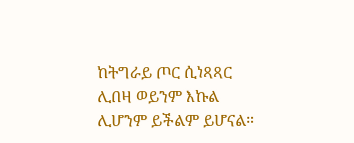ከትግራይ ጦር ሲነጻጻር ሊበዛ ወይንም እኩል ሊሆንም ይችልም ይሆናል።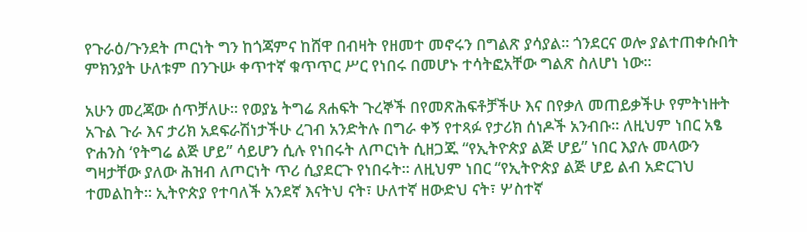የጉራዕ/ጉንደት ጦርነት ግን ከጎጃምና ከሸዋ በብዛት የዘመተ መኖሩን በግልጽ ያሳያል። ጎንደርና ወሎ ያልተጠቀሱበት ምክንያት ሁለቱም በንጉሡ ቀጥተኛ ቁጥጥር ሥር የነበሩ በመሆኑ ተሳትፎአቸው ግልጽ ስለሆነ ነው።

አሁን መረጃው ሰጥቻለሁ። የወያኔ ትግሬ ጸሐፍት ጉረኞች በየመጽሕፍቶቻችሁ እና በየቃለ መጠይቃችሁ የምትነዙት አጉል ጉራ እና ታሪክ አደፍራሽነታችሁ ረገብ አንድትሉ በግራ ቀኝ የተጻፉ የታሪክ ሰነዶች አንብቡ። ለዚህም ነበር አፄ ዮሐንስ ‘የትግሬ ልጅ ሆይ” ሳይሆን ሲሉ የነበሩት ለጦርነት ሲዘጋጁ “የኢትዮጵያ ልጅ ሆይ” ነበር እያሉ መላውን ግዛታቸው ያለው ሕዝብ ለጦርነት ጥሪ ሲያደርጉ የነበሩት። ለዚህም ነበር “የኢትዮጵያ ልጅ ሆይ ልብ አድርገህ ተመልከት። ኢትዮጵያ የተባለች አንደኛ እናትህ ናት፣ ሁለተኛ ዘውድህ ናት፣ ሦስተኛ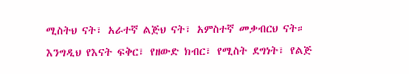ሚስትህ ናት፣ አራተኛ ልጅህ ናት፣ አምስተኛ መቃብርህ ናት። እንግዲህ የእናት ፍቅር፣ የዘውድ ክብር፣ የሚስት ደግነት፣ የልጅ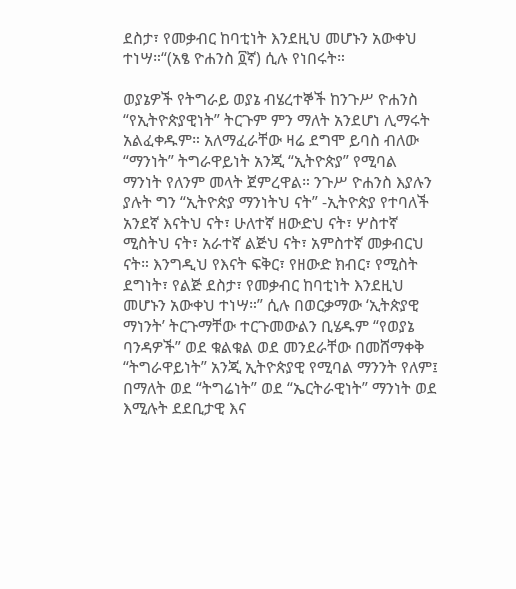ደስታ፣ የመቃብር ከባቲነት እንደዚህ መሆኑን አውቀህ ተነሣ።“(አፄ ዮሐንስ ፬ኛ) ሲሉ የነበሩት።

ወያኔዎች የትግራይ ወያኔ ብሄረተኞች ከንጉሥ ዮሐንስ “የኢትዮጵያዊነት” ትርጉም ምን ማለት አንደሆነ ሊማሩት አልፈቀዱም። አለማፈራቸው ዛሬ ደግሞ ይባስ ብለው “ማንነት” ትግራዋይነት አንጂ “ኢትዮጵያ” የሚባል ማንነት የለንም መላት ጀምረዋል። ንጉሥ ዮሐንስ እያሉን ያሉት ግን “ኢትዮጵያ ማንነትህ ናት” -ኢትዮጵያ የተባለች አንደኛ እናትህ ናት፣ ሁለተኛ ዘውድህ ናት፣ ሦስተኛ ሚስትህ ናት፣ አራተኛ ልጅህ ናት፣ አምስተኛ መቃብርህ ናት። እንግዲህ የእናት ፍቅር፣ የዘውድ ክብር፣ የሚስት ደግነት፣ የልጅ ደስታ፣ የመቃብር ከባቲነት እንደዚህ መሆኑን አውቀህ ተነሣ።” ሲሉ በወርቃማው ‘ኢትጵያዊ ማነንት’ ትርጉማቸው ተርጉመውልን ቢሄዱም “የወያኔ ባንዳዎች” ወደ ቁልቁል ወደ መንደራቸው በመሸማቀቅ “ትግራዋይነት” አንጂ ኢትዮጵያዊ የሚባል ማንንት የለም፤ በማለት ወደ “ትግሬነት” ወደ “ኤርትራዊነት” ማንነት ወደ እሚሉት ደደቢታዊ እና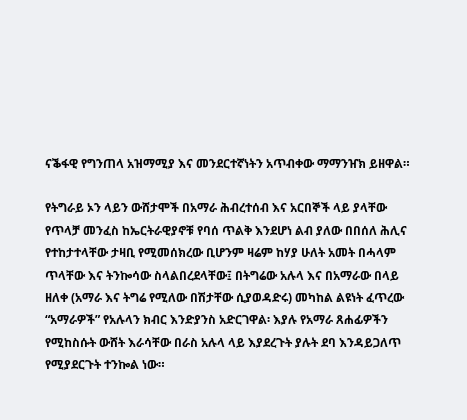ናቕፋዊ የግንጠላ አዝማሚያ እና መንደርተኛነትን አጥብቀው ማማንዠክ ይዘዋል።

የትግራይ ኦን ላይን ውሸታሞች በአማራ ሕብረተሰብ እና አርበኞች ላይ ያላቸው የጥላቻ መንፈስ ከኤርትራዊያኖቹ የባሰ ጥልቅ እንደሆነ ልብ ያለው በበሰለ ሕሊና የተከታተላቸው ታዛቢ የሚመሰክረው ቢሆንም ዛሬም ከሃያ ሁለት አመት በሓላም ጥላቸው እና ትንኰሳው ስላልበረደላቸው፤ በትግሬው አሉላ እና በአማራው በላይ ዘለቀ (አማራ እና ትግሬ የሚለው በሽታቸው ሲያወዳድሩ) መካከል ልዩነት ፈጥረው “አማራዎች” የአሉላን ክብር እንድያንስ አድርገዋል፡ እያሉ የአማራ ጸሐፊዎችን የሚከስሱት ውሸት እራሳቸው በራስ አሉላ ላይ እያደረጉት ያሉት ደባ እንዳይጋለጥ የሚያደርጉት ተንኰል ነው።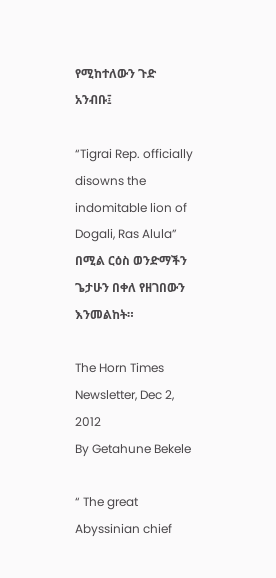የሚከተለውን ጉድ አንብቡ፤

“Tigrai Rep. officially disowns the indomitable lion of Dogali, Ras Alula” በሚል ርዕስ ወንድማችን ጌታሁን በቀለ የዘገበውን እንመልከት።

The Horn Times Newsletter, Dec 2, 2012
By Getahune Bekele

“ The great Abyssinian chief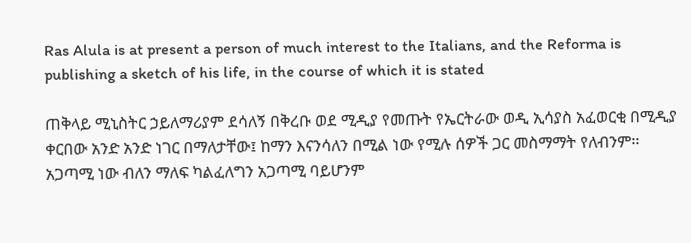Ras Alula is at present a person of much interest to the Italians, and the Reforma is publishing a sketch of his life, in the course of which it is stated

ጠቅላይ ሚኒስትር ኃይለማሪያም ደሳለኝ በቅረቡ ወደ ሚዲያ የመጡት የኤርትራው ወዲ ኢሳያስ አፈወርቂ በሚዲያ ቀርበው አንድ አንድ ነገር በማለታቸው፤ ከማን እናንሳለን በሚል ነው የሚሉ ሰዎች ጋር መስማማት የለብንም፡፡ አጋጣሚ ነው ብለን ማለፍ ካልፈለግን አጋጣሚ ባይሆንም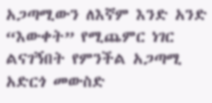አጋጣሚውን ለእኛም እንድ አንድ “እውቀት” የሚጨምር ነገር ልናገኝበት የምንችል አጋጣሚ አድርጎ መውስድ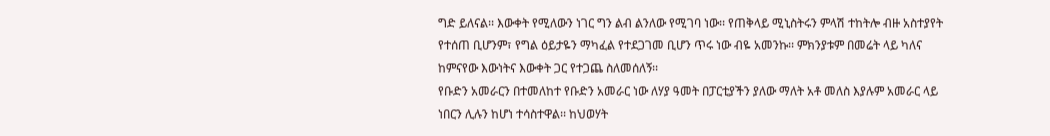ግድ ይለናል፡፡ እውቀት የሚለውን ነገር ግን ልብ ልንለው የሚገባ ነው፡፡ የጠቅላይ ሚኒስትሩን ምላሽ ተከትሎ ብዙ አስተያየት የተሰጠ ቢሆንም፣ የግል ዕይታዬን ማካፈል የተደጋገመ ቢሆን ጥሩ ነው ብዬ አመንኩ፡፡ ምክንያቱም በመሬት ላይ ካለና ከምናየው እውነትና እውቀት ጋር የተጋጨ ስለመሰለኝ፡፡
የቡድን አመራርን በተመለከተ የቡድን አመራር ነው ለሃያ ዓመት በፓርቲያችን ያለው ማለት አቶ መለስ እያሉም አመራር ላይ ነበርን ሊሉን ከሆነ ተሳስተዋል፡፡ ከህወሃት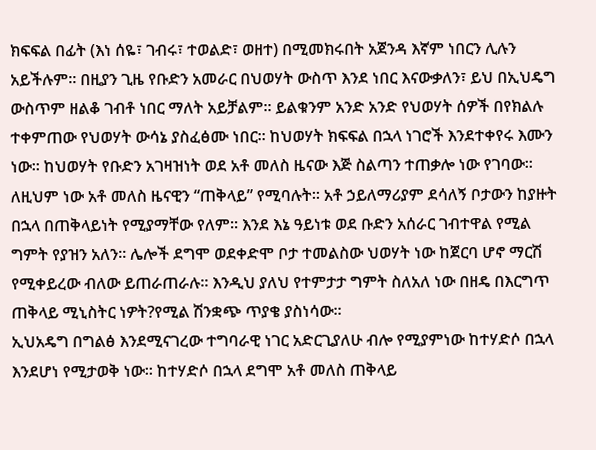ክፍፍል በፊት (እነ ሰዬ፣ ገብሩ፣ ተወልድ፣ ወዘተ) በሚመክሩበት አጀንዳ እኛም ነበርን ሊሉን አይችሉም፡፡ በዚያን ጊዜ የቡድን አመራር በህወሃት ውስጥ እንደ ነበር እናውቃለን፣ ይህ በኢህዴግ ውስጥም ዘልቆ ገብቶ ነበር ማለት አይቻልም፡፡ ይልቁንም አንድ አንድ የህወሃት ሰዎች በየክልሉ ተቀምጠው የህወሃት ውሳኔ ያስፈፅሙ ነበር፡፡ ከህወሃት ክፍፍል በኋላ ነገሮች እንደተቀየሩ እሙን ነው፡፡ ከህወሃት የቡድን አገዛዝነት ወደ አቶ መለስ ዜናው እጅ ስልጣን ተጠቃሎ ነው የገባው፡፡ ለዚህም ነው አቶ መለስ ዜናዊን “ጠቅላይ” የሚባሉት፡፡ አቶ ኃይለማሪያም ደሳለኝ ቦታውን ከያዙት በኋላ በጠቅላይነት የሚያማቸው የለም፡፡ እንደ እኔ ዓይነቱ ወደ ቡድን አሰራር ገብተዋል የሚል ግምት የያዝን አለን፡፡ ሌሎች ደግሞ ወደቀድሞ ቦታ ተመልስው ህወሃት ነው ከጀርባ ሆኖ ማርሽ የሚቀይረው ብለው ይጠራጠራሉ፡፡ እንዲህ ያለህ የተምታታ ግምት ስለአለ ነው በዘዴ በእርግጥ ጠቅላይ ሚኒስትር ነዎት?የሚል ሽንቋጭ ጥያቄ ያስነሳው፡፡
ኢህአዴግ በግልፅ እንደሚናገረው ተግባራዊ ነገር አድርጊያለሁ ብሎ የሚያምነው ከተሃድሶ በኋላ እንደሆነ የሚታወቅ ነው፡፡ ከተሃድሶ በኋላ ደግሞ አቶ መለስ ጠቅላይ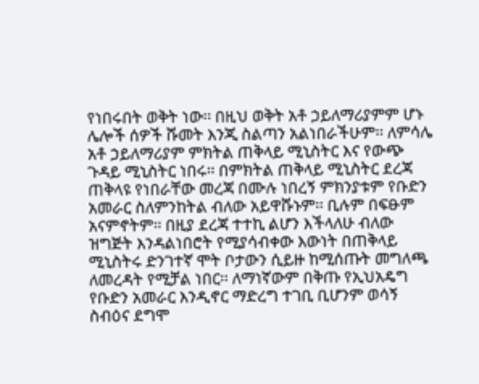የነበሩበት ወቅት ነው፡፡ በዚህ ወቅት አቶ ኃይለማሪያምም ሆኑ ሌሎች ሰዎች ሹመት እንጂ ስልጣን አልነበራችሁም፡፡ ለምሳሌ አቶ ኃይለማሪያም ምክትል ጠቅላይ ሚኒስትር እና የውጭ ጉዳይ ሚኒስትር ነበሩ፡፡ በምክትል ጠቅላይ ሚኒስትር ደረጃ ጠቅላዩ የነበራቸው መረጃ በሙሉ ነበረኝ ምክንያቱም የቡድን አመራር ስለምንከትል ብለው አይዋሹኑም፡፡ ቢሉም በፍፁም አናምኖትም፡፡ በዚያ ደረጃ ተተኪ ልሆን እችላለሁ ብለው ዝግጅት እንዳልነበሮት የሚያሳብቀው እውነት በጠቅላይ ሚኒስትሩ ድንገተኛ ሞት ቦታውን ሲይዙ ከሚሰጡት መግለጫ ለመረዳት የሚቻል ነበር፡፡ ለማነኛውም በቅጡ የኢህአዴግ የቡድን አመራር እንዲኖር ማድረግ ተገቢ ቢሆንም ወሳኝ ስብዕና ደግሞ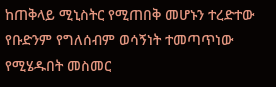ከጠቅላይ ሚኒስትር የሚጠበቅ መሆኑን ተረድተው የቡድንም የግለሰብም ወሳኝነት ተመጣጥነው የሚሄዱበት መስመር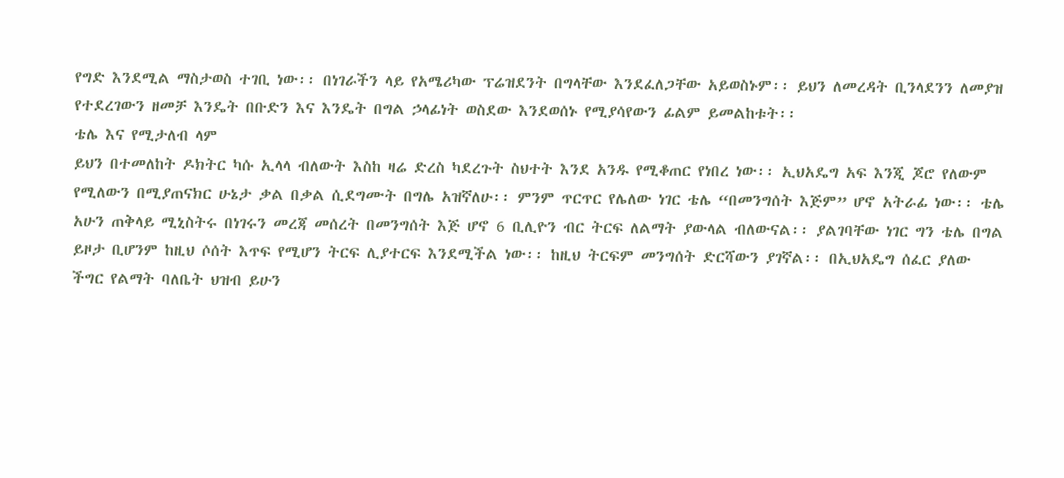የግድ እንደሚል ማስታወስ ተገቢ ነው፡፡ በነገራችን ላይ የአሜሪካው ፕሬዝደንት በግላቸው እንደፈለጋቸው አይወስኑም፡፡ ይህን ለመረዳት ቢንላደንን ለመያዝ የተደረገውን ዘመቻ እንዴት በቡድን እና እንዴት በግል ኃላፊነት ወስደው እንደወሰኑ የሚያሳየውን ፊልም ይመልከቱት፡፡
ቴሌ እና የሚታለብ ላም
ይህን በተመለከት ዶክትር ካሱ ኢላላ ብለውት እስከ ዛሬ ድረስ ካደረጉት ስህተት እንደ አንዱ የሚቆጠር የነበረ ነው፡፡ ኢህአዴግ አፍ እንጂ ጆሮ የለውም የሚለውን በሚያጠናክር ሁኔታ ቃል በቃል ሲደግሙት በግሌ አዝኛለሁ፡፡ ምንም ጥርጥር የሌለው ነገር ቴሌ “በመንግሰት እጅም” ሆኖ አትራፊ ነው፡፡ ቴሌ አሁን ጠቅላይ ሚኒስትሩ በነገሩን መረጃ መሰረት በመንግሰት እጅ ሆኖ 6 ቢሊዮን ብር ትርፍ ለልማት ያውላል ብለውናል፡፡ ያልገባቸው ነገር ግን ቴሌ በግል ይዞታ ቢሆንም ከዚህ ሶሰት እጥፍ የሚሆን ትርፍ ሊያተርፍ እንደሚችል ነው፡፡ ከዚህ ትርፍም መንግሰት ድርሻውን ያገኛል፡፡ በኢህአዴግ ሰፈር ያለው ችግር የልማት ባለቤት ህዝብ ይሁን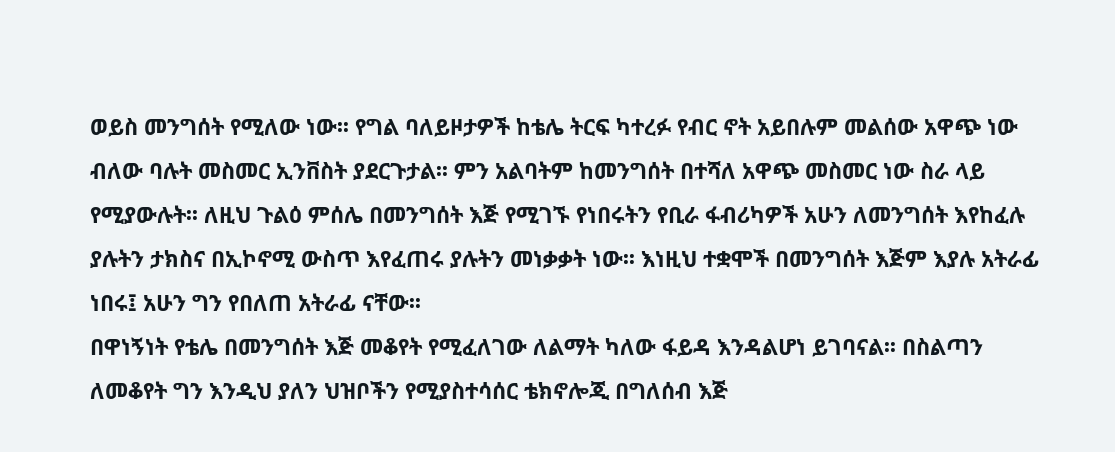ወይስ መንግሰት የሚለው ነው፡፡ የግል ባለይዞታዎች ከቴሌ ትርፍ ካተረፉ የብር ኖት አይበሉም መልሰው አዋጭ ነው ብለው ባሉት መስመር ኢንቨስት ያደርጉታል፡፡ ምን አልባትም ከመንግሰት በተሻለ አዋጭ መስመር ነው ስራ ላይ የሚያውሉት፡፡ ለዚህ ጉልዕ ምሰሌ በመንግሰት እጅ የሚገኙ የነበሩትን የቢራ ፋብሪካዎች አሁን ለመንግሰት እየከፈሉ ያሉትን ታክስና በኢኮኖሚ ውስጥ እየፈጠሩ ያሉትን መነቃቃት ነው፡፡ እነዚህ ተቋሞች በመንግሰት እጅም እያሉ አትራፊ ነበሩ፤ አሁን ግን የበለጠ አትራፊ ናቸው፡፡
በዋነኝነት የቴሌ በመንግሰት እጅ መቆየት የሚፈለገው ለልማት ካለው ፋይዳ እንዳልሆነ ይገባናል፡፡ በስልጣን ለመቆየት ግን እንዲህ ያለን ህዝቦችን የሚያስተሳሰር ቴክኖሎጂ በግለሰብ እጅ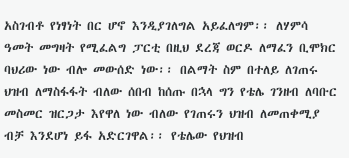አስገብቶ የነፃነት በር ሆኖ እንዲያገለግል አይፈለግም፡፡ ለሃምሳ ዓመት መግዛት የሚፈልግ ፓርቲ በዚህ ደረጃ ወርዶ ለማፈን ቢሞክር ባህሪው ነው ብሎ መውሰድ ነው፡፡ በልማት ስም በተለይ ለገጠሩ ህዝብ ለማስፋፋት ብለው ሰበብ ከሰጡ በኋላ ግን የቴሌ ገንዘብ ለባቡር መስመር ዝርጋታ እየዋለ ነው ብለው የገጠሩን ህዝብ ለመጠቀሚያ ብቻ እንደሆነ ይፋ አድርገዋል፡፡ የቴሌው የህዝብ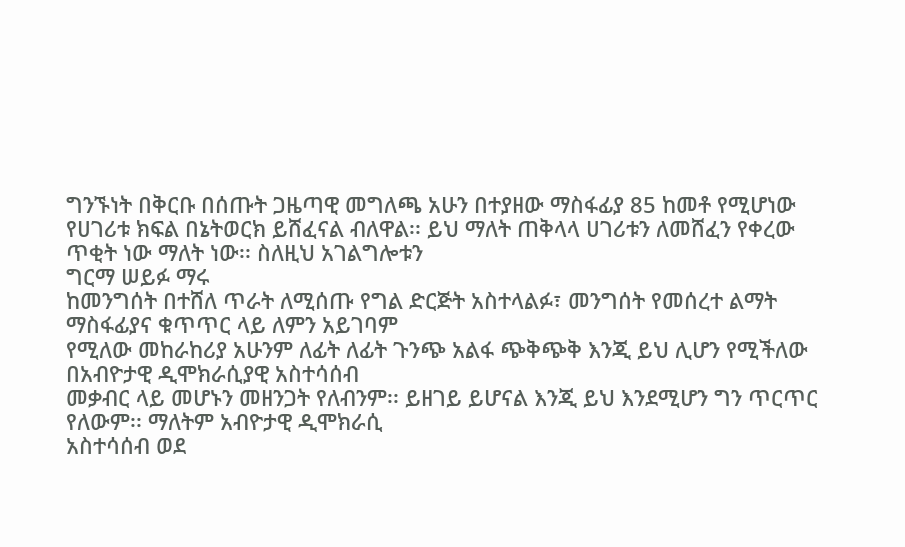ግንኙነት በቅርቡ በሰጡት ጋዜጣዊ መግለጫ አሁን በተያዘው ማስፋፊያ 85 ከመቶ የሚሆነው የሀገሪቱ ክፍል በኔትወርክ ይሸፈናል ብለዋል፡፡ ይህ ማለት ጠቅላላ ሀገሪቱን ለመሸፈን የቀረው ጥቂት ነው ማለት ነው፡፡ ስለዚህ አገልግሎቱን
ግርማ ሠይፉ ማሩ
ከመንግሰት በተሸለ ጥራት ለሚሰጡ የግል ድርጅት አስተላልፉ፣ መንግሰት የመሰረተ ልማት ማስፋፊያና ቁጥጥር ላይ ለምን አይገባም
የሚለው መከራከሪያ አሁንም ለፊት ለፊት ጉንጭ አልፋ ጭቅጭቅ እንጂ ይህ ሊሆን የሚችለው በአብዮታዊ ዲሞክራሲያዊ አስተሳሰብ
መቃብር ላይ መሆኑን መዘንጋት የለብንም፡፡ ይዘገይ ይሆናል እንጂ ይህ እንደሚሆን ግን ጥርጥር የለውም፡፡ ማለትም አብዮታዊ ዲሞክራሲ
አስተሳሰብ ወደ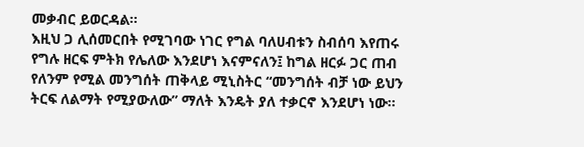መቃብር ይወርዳል፡፡
እዚህ ጋ ሊሰመርበት የሚገባው ነገር የግል ባለሀብቱን ስብሰባ እየጠሩ የግሉ ዘርፍ ምትክ የሌለው እንደሆነ እናምናለን፤ ከግል ዘርፉ ጋር ጠብ የለንም የሚል መንግሰት ጠቅላይ ሚኒስትር “መንግሰት ብቻ ነው ይህን ትርፍ ለልማት የሚያውለው” ማለት እንዴት ያለ ተቃርኖ እንደሆነ ነው፡፡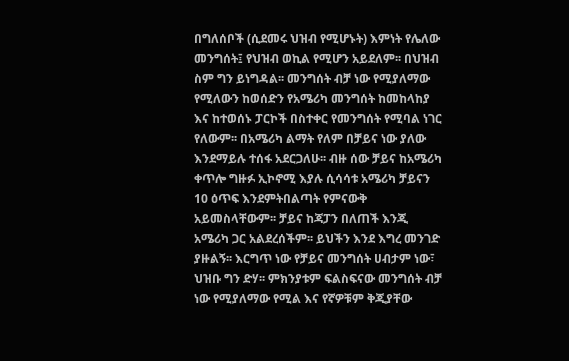በግለሰቦች (ሲደመሩ ህዝብ የሚሆኑት) እምነት የሌለው መንግሰት፤ የህዝብ ወኪል የሚሆን አይደለም፡፡ በህዝብ ስም ግን ይነግዳል፡፡ መንግሰት ብቻ ነው የሚያለማው የሚለውን ከወሰድን የአሜሪካ መንግሰት ከመከላከያ እና ከተወሰኑ ፓርኮች በስተቀር የመንግሰት የሚባል ነገር የለውም፡፡ በአሜሪካ ልማት የለም በቻይና ነው ያለው እንደማይሉ ተሰፋ አደርጋለሁ፡፡ ብዙ ሰው ቻይና ከአሜሪካ ቀጥሎ ግዙፉ ኢኮኖሚ እያሉ ሲሳሳቱ አሜሪካ ቻይናን 10 ዕጥፍ እንደምትበልጣት የምናውቅ አይመስላቸውም፡፡ ቻይና ከጃፓን በለጠች እንጂ አሜሪካ ጋር አልደረሰችም፡፡ ይህችን እንደ እግረ መንገድ ያዙልኝ፡፡ እርግጥ ነው የቻይና መንግሰት ሀብታም ነው፣ ህዝቡ ግን ድሃ፡፡ ምክንያቱም ፍልስፍናው መንግሰት ብቻ ነው የሚያለማው የሚል እና የኛዎቹም ቅጂያቸው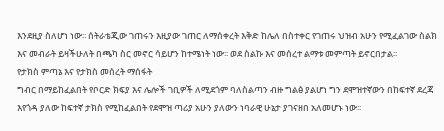እንደዚያ ስለሆነ ነው፡፡ ሰትራቴጂው ገጠሩን እዚያው ገጠር ለማሰቀረት እቅድ ከሌለ በስተቀር የገጠሩ ህዝብ አሁን የሚፈልገው ስልክ እና መብራት ይዛችሁለት በጫካ ስር መኖር ሳይሆን ከተሜነት ነው፡፡ ወደ ስልኩ እና መሰረተ ልማቱ መምጣት ይኖርበታል፡፡
የታክስ ምጣኔ እና የታክስ መሰረት ማሰፋት
ግብር በማይከፈልበት የቦርድ ክፍያ እና ሌሎች ገቢዎች ለሚደጎም ባለስልጣን ብዙ ግልፅ ያልሆነ ግን ደሞዝተኛውን በከፍተኛ ደረጃ እየጎዳ ያለው ከፍተኛ ታክስ የሚከፈልበት የደሞዝ ጣሪያ አሁን ያለውን ነባራዊ ሁኔታ ያገናዘበ አለመሆኑ ነው፡፡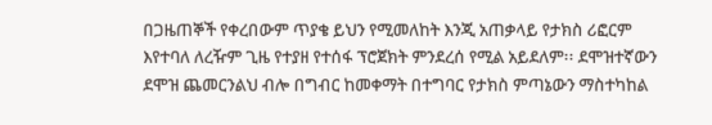በጋዜጠኞች የቀረበውም ጥያቄ ይህን የሚመለከት እንጂ አጠቃላይ የታክስ ሪፎርም እየተባለ ለረዥም ጊዜ የተያዘ የተሰፋ ፕሮጀክት ምንደረሰ የሚል አይደለም፡፡ ደሞዝተኛውን ደሞዝ ጨመርንልህ ብሎ በግብር ከመቀማት በተግባር የታክስ ምጣኔውን ማስተካከል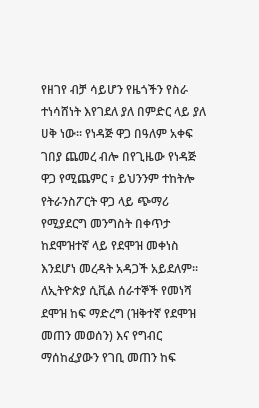የዘገየ ብቻ ሳይሆን የዜጎችን የስራ ተነሳሸነት እየገደለ ያለ በምድር ላይ ያለ ሀቅ ነው፡፡ የነዳጅ ዋጋ በዓለም አቀፍ ገበያ ጨመረ ብሎ በየጊዜው የነዳጅ ዋጋ የሚጨምር ፣ ይህንንም ተከትሎ የትራንስፖርት ዋጋ ላይ ጭማሪ የሚያደርግ መንግስት በቀጥታ ከደሞዝተኛ ላይ የደሞዝ መቀነስ እንደሆነ መረዳት አዳጋች አይደለም፡፡ ለኢትዮጵያ ሲቪል ሰራተኞች የመነሻ ደሞዝ ከፍ ማድረግ (ዝቅተኛ የደሞዝ መጠን መወሰን) እና የግብር ማሰከፈያውን የገቢ መጠን ከፍ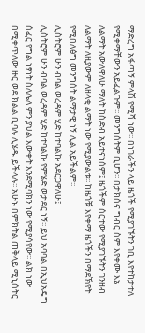ማድረግ አፋጣኝ ምላሽ የሚሻ ነው፡፡ በነገራችን ላይ ዜጎች የሚያገኙትን ገቢ እየተከታተለ የሚቀማቸውን አይፈልጉም፡፡ መንግሰትም ቢሆን፡፡ በታክሰና ግብር ስም እየቀሙ እኔ ለልማት አውለዋለሁ ማለት ከስድብ አይተናነሰም፤ ዜጎችም ሰርተው የሚያገኙትን ገንዘብ ለልማት ለዚያውም ለዘላቂ ልማት ነው የሚያውልቱ፡፡ ከዜጎቹ እየቀማ ዜጎችን በማደኽየት የሚበለፅግ መንግሰት ልማታዊ ነኝ ሊል አይችልም፡፡
ሊስትሮም ሁን ብባል ወረዳም ሂድ ከተባልኩ አደርጋዋለሁ፤
ሊስትሮም ሁን ብባል ወረዳም ሂድ ከተባልኩ የምሄድ ወታደር ነኝ፡፡ ይህ አባባል በኢህአዴግ ሰፈር የግል ነፃነት ስለሌለ ምን ያህል እውቀት እንደሚባክን ነው የሚያሳየው፡፡ ልክ ነው በሚቀጥለው ዙር ወደ ክልል ቢባሉ ሊሄዱ ይችላሉ፡፡ አሁኑ በምክትል ጠቅላይ ሚኒሰትር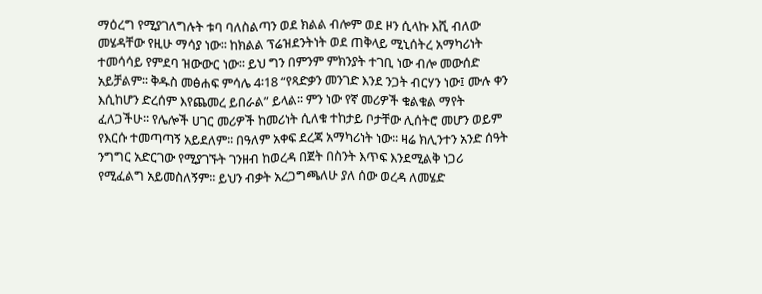ማዕረግ የሚያገለግሉት ቱባ ባለስልጣን ወደ ክልል ብሎም ወደ ዞን ሲላኩ እሺ ብለው መሄዳቸው የዚሁ ማሳያ ነው፡፡ ከክልል ፕሬዝደንትነት ወደ ጠቅላይ ሚኒሰትረ አማካሪነት ተመሳሳይ የምደባ ዝውውር ነው፡፡ ይህ ግን በምንም ምክንያት ተገቢ ነው ብሎ መውሰድ አይቻልም፡፡ ቅዱስ መፅሐፍ ምሳሌ 4፡18 “የጻድቃን መንገድ እንደ ንጋት ብርሃን ነው፤ ሙሉ ቀን እሲከሆን ድረሰም እየጨመረ ይበራል” ይላል፡፡ ምን ነው የኛ መሪዎች ቁልቁል ማየት ፈለጋችሁ፡፡ የሌሎች ሀገር መሪዎች ከመሪነት ሲለቁ ተከታይ ቦታቸው ሊሰትሮ መሆን ወይም የእርሱ ተመጣጣኝ አይደለም፡፡ በዓለም አቀፍ ደረጃ አማካሪነት ነው፡፡ ዛሬ ክሊንተን አንድ ሰዓት ንግግር አድርገው የሚያገኙት ገንዘብ ከወረዳ በጀት በስንት እጥፍ እንደሚልቅ ነጋሪ የሚፈልግ አይመስለኝም፡፡ ይህን ብቃት አረጋግጫለሁ ያለ ሰው ወረዳ ለመሄድ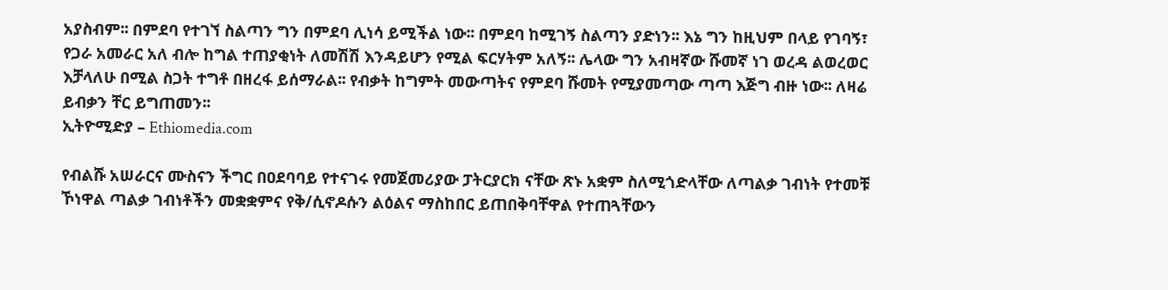አያስብም፡፡ በምደባ የተገኘ ስልጣን ግን በምደባ ሊነሳ ይሚችል ነው፡፡ በምደባ ከሚገኝ ስልጣን ያድነን፡፡ እኔ ግን ከዚህም በላይ የገባኝ፣ የጋራ አመራር አለ ብሎ ከግል ተጠያቂነት ለመሽሽ እንዳይሆን የሚል ፍርሃትም አለኝ፡፡ ሌላው ግን አብዛኛው ሹመኛ ነገ ወረዳ ልወረወር እቻላለሁ በሚል ስጋት ተግቶ በዘረፋ ይሰማራል፡፡ የብቃት ከግምት መውጣትና የምደባ ሹመት የሚያመጣው ጣጣ እጅግ ብዙ ነው፡፡ ለዛሬ ይብቃን ቸር ይግጠመን፡፡
ኢትዮሚድያ – Ethiomedia.com

የብልሹ አሠራርና ሙስናን ችግር በዐደባባይ የተናገሩ የመጀመሪያው ፓትርያርክ ናቸው ጽኑ አቋም ስለሚጎድላቸው ለጣልቃ ገብነት የተመቹ ኾነዋል ጣልቃ ገብነቶችን መቋቋምና የቅ/ሲኖዶሱን ልዕልና ማስከበር ይጠበቅባቸዋል የተጠጓቸውን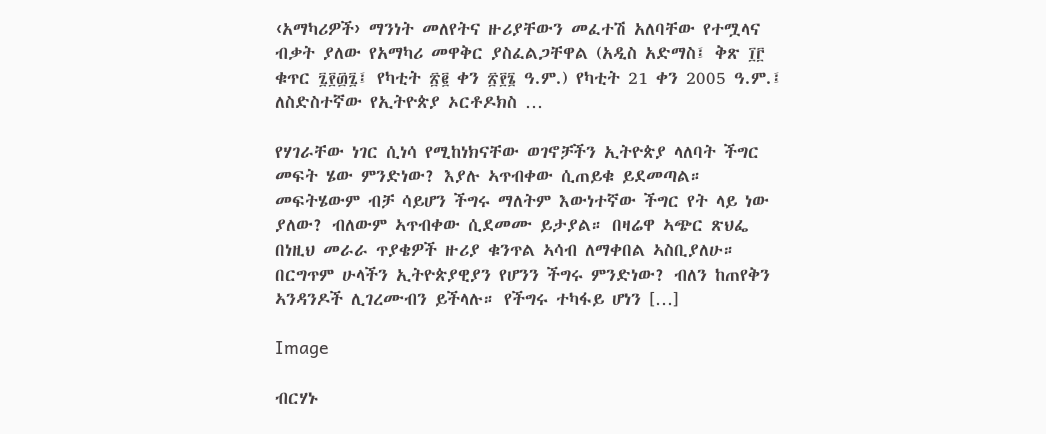‹አማካሪዎች› ማንነት መለየትና ዙሪያቸውን መፈተሽ አለባቸው የተሟላና ብቃት ያለው የአማካሪ መዋቅር ያስፈልጋቸዋል (አዲስ አድማስ፤ ቅጽ ፲፫ ቁጥር ፯፻፴፯፤ የካቲት ፳፪ ቀን ፳፻፮ ዓ.ም.) የካቲት 21 ቀን 2005 ዓ.ም.፤ ለስድስተኛው የኢትዮጵያ ኦርቶዶክስ …

የሃገራቸው ነገር ሲነሳ የሚከነክናቸው ወገኖቻችን ኢትዮጵያ ላለባት ችግር መፍት ሄው ምንድነው? እያሉ ኣጥብቀው ሲጠይቁ ይደመጣል። መፍትሄውም ብቻ ሳይሆን ችግሩ ማለትም እውነተኛው ችግር የት ላይ ነው ያለው? ብለውም ኣጥብቀው ሲደመሙ ይታያል። በዛሬዋ ኣጭር ጽህፌ በነዚህ መራራ ጥያቄዎች ዙሪያ ቁንጥል ኣሳብ ለማቀበል ኣስቢያለሁ። በርግጥም ሁላችን ኢትዮጵያዊያን የሆንን ችግሩ ምንድነው? ብለን ከጠየቅን ኣንዳንዶች ሊገረሙብን ይችላሉ። የችግሩ ተካፋይ ሆነን […]

Image

ብርሃኑ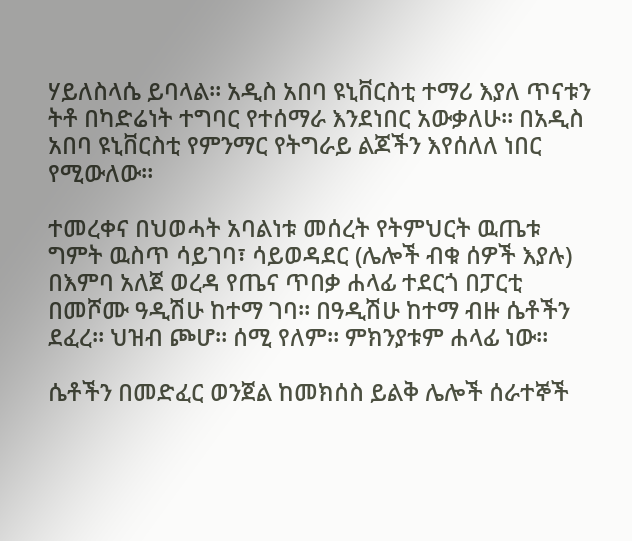ሃይለስላሴ ይባላል። አዲስ አበባ ዩኒቨርስቲ ተማሪ እያለ ጥናቱን ትቶ በካድሬነት ተግባር የተሰማራ እንደነበር አውቃለሁ። በአዲስ አበባ ዩኒቨርስቲ የምንማር የትግራይ ልጆችን እየሰለለ ነበር የሚውለው።

ተመረቀና በህወሓት አባልነቱ መሰረት የትምህርት ዉጤቱ ግምት ዉስጥ ሳይገባ፣ ሳይወዳደር (ሌሎች ብቁ ሰዎች እያሉ) በእምባ አለጀ ወረዳ የጤና ጥበቃ ሐላፊ ተደርጎ በፓርቲ በመሾሙ ዓዲሽሁ ከተማ ገባ። በዓዲሽሁ ከተማ ብዙ ሴቶችን ደፈረ። ህዝብ ጮሆ። ሰሚ የለም። ምክንያቱም ሐላፊ ነው።

ሴቶችን በመድፈር ወንጀል ከመክሰስ ይልቅ ሌሎች ሰራተኞች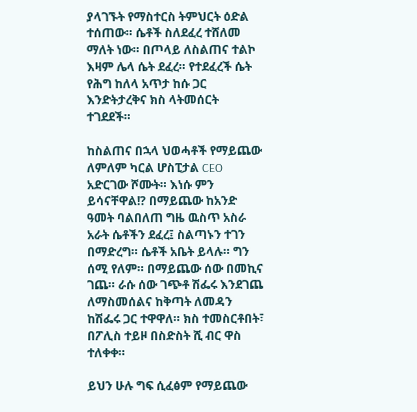ያላገኙት የማስተርስ ትምህርት ዕድል ተሰጠው። ሴቶች ስለደፈረ ተሸለመ ማለት ነው። በጦላይ ለስልጠና ተልኮ እዛም ሌላ ሴት ደፈረ። የተደፈረች ሴት የሕግ ከለላ አጥታ ከሱ ጋር እንድትታረቅና ክስ ላትመሰርት ተገደደች።

ከስልጠና በኋላ ህወሓቶች የማይጨው ለምለም ካርል ሆስፒታል CEO አድርገው ሾሙት። እነሱ ምን ይሳናቸዋል!? በማይጨው ከአንድ ዓመት ባልበለጠ ግዜ ዉስጥ አስራ አራት ሴቶችን ደፈረ፤ ስልጣኑን ተገን በማድረግ። ሴቶች አቤት ይላሉ። ግን ሰሚ የለም። በማይጨው ሰው በመኪና ገጨ። ራሱ ሰው ገጭቶ ሽፌሩ እንደገጨ ለማስመሰልና ከቅጣት ለመዳን ከሽፌሩ ጋር ተዋዋለ። ክስ ተመስርቶበት፣ በፖሊስ ተይዞ በስድስት ሺ ብር ዋስ ተለቀቀ።

ይህን ሁሉ ግፍ ሲፈፅም የማይጨው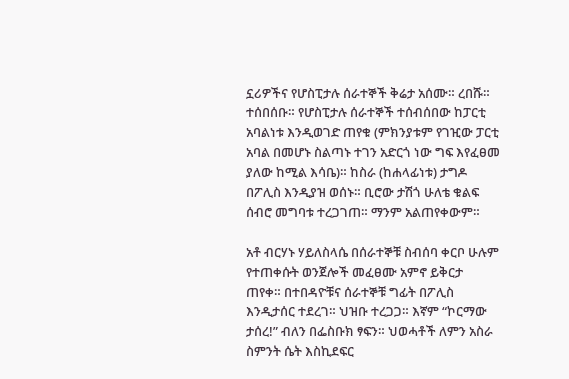ኗሪዎችና የሆስፒታሉ ሰራተኞች ቅሬታ አሰሙ። ረበሹ። ተሰበሰቡ። የሆስፒታሉ ሰራተኞች ተሰብሰበው ከፓርቲ አባልነቱ እንዲወገድ ጠየቁ (ምክንያቱም የገዢው ፓርቲ አባል በመሆኑ ስልጣኑ ተገን አድርጎ ነው ግፍ እየፈፀመ ያለው ከሚል እሳቤ)። ከስራ (ከሐላፊነቱ) ታግዶ በፖሊስ እንዲያዝ ወሰኑ። ቢሮው ታሽጎ ሁለቴ ቁልፍ ሰብሮ መግባቱ ተረጋገጠ። ማንም አልጠየቀውም።

አቶ ብርሃኑ ሃይለስላሴ በሰራተኞቹ ስብሰባ ቀርቦ ሁሉም የተጠቀሱት ወንጀሎች መፈፀሙ አምኖ ይቅርታ ጠየቀ። በተበዳዮቹና ሰራተኞቹ ግፊት በፖሊስ እንዲታሰር ተደረገ። ህዝቡ ተረጋጋ። እኛም “ኮርማው ታሰረ!” ብለን በፌስቡክ ፃፍን። ህወሓቶች ለምን አስራ ስምንት ሴት እስኪደፍር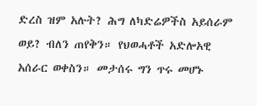ድረስ ዝም አሉት? ሕግ ለካድሬዎችስ አይሰራም ወይ? ብለን ጠየቅን። የህወሓቶች አድሎአዊ አሰራር ወቀስን። መታሰሩ ግን ጥሩ መሆኑ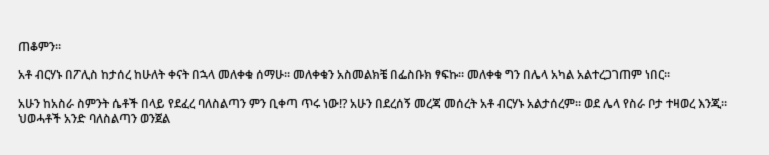ጠቆምን።

አቶ ብርሃኑ በፖሊስ ከታሰረ ከሁለት ቀናት በኋላ መለቀቁ ሰማሁ። መለቀቁን አስመልክቼ በፌስቡክ ፃፍኩ። መለቀቁ ግን በሌላ አካል አልተረጋገጠም ነበር።

አሁን ከአስራ ስምንት ሴቶች በላይ የደፈረ ባለስልጣን ምን ቢቀጣ ጥሩ ነው!? አሁን በደረሰኝ መረጃ መሰረት አቶ ብርሃኑ አልታሰረም። ወደ ሌላ የስራ ቦታ ተዛወረ እንጂ። ህወሓቶች አንድ ባለስልጣን ወንጀል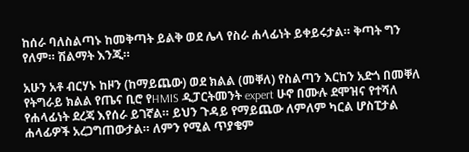ከሰራ ባለስልጣኑ ከመቅጣት ይልቅ ወደ ሌላ የስራ ሐላፊነት ይቀይሩታል። ቅጣት ግን የለም። ሽልማት እንጂ።

አሁን አቶ ብርሃኑ ከዞን (ከማይጨው) ወደ ክልል (መቐለ) የስልጣን እርከን አድጎ በመቐለ የትግራይ ክልል የጤና ቢሮ የHMIS ዲፓርትመንት expert ሁኖ በሙሉ ደሞዝና የተሻለ የሐላፊነት ደረጃ እየሰራ ይገኛል። ይህን ጉዳይ የማይጨው ለምለም ካርል ሆስፒታል ሐላፊዎች አረጋግጠውታል። ለምን የሚል ጥያቄም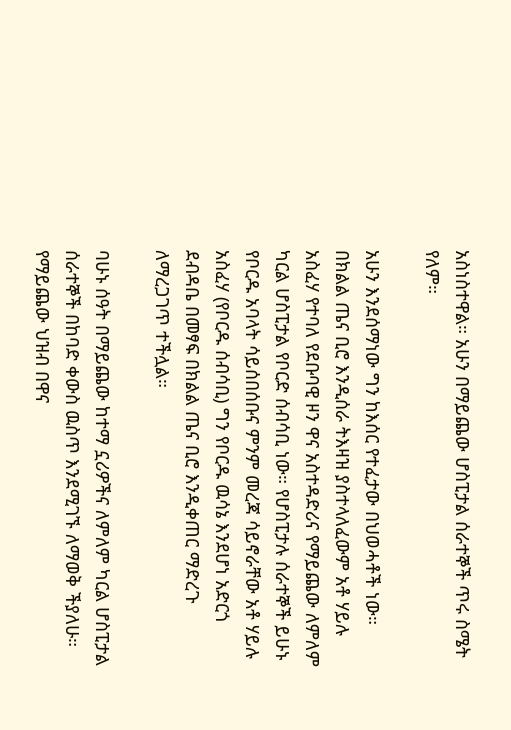አስነስተዋል። አሁን በማይጨው ሆስፒታል ሰራተኞች ጥሩ ስሜት የለም።

አሁን እንደሰማነው ግን ከእሰር የተፈታው በህወሓቶች ነው። በክልል ጤና ቢሮ እንዲሰራ ትእዛዝ ያስተላለፈውም አቶ ሃይሉ አስፈሃ የተባለ የደቡባዊ ዞን ዋና አስተዳድሪና የማይጨው ለምለም ካርል ሆስፒታል የቦርድ ሰብሳቢ ነው። የሆስፒታሉ ሰራተኞች ይሁኑ የቦርዱ አባላት ሳይሰበሰቡና ምንም መረጃ ሳይኖራቸው አቶ ሃይሉ አስፈሃ (የቦርዱ ሰብሳቢ) ግን የቦርዱ ዉሳኔ እንደሆነ አድርጎ ደብዳቤ በመፃፍ በክልል ጤና ቢሮ እንዲቀጠር ማድረጉ ለማረጋገጥ ተችሏል።

ባሁኑ ሰዓት በማይጨው ከተማ ኗሪዎችና ለምለም ካርል ሆስፒታል ሰራተኞች በከባድ ቀውስ ዉስጥ እንደሚገኙ ለማወቅ ችያለሁ። የማይጨው ህዝብ በዋና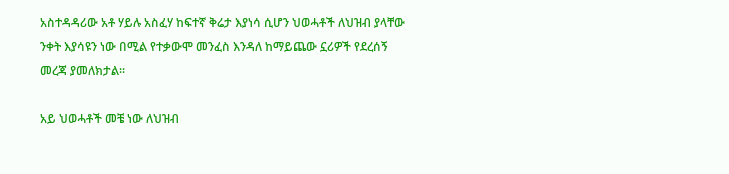አስተዳዳሪው አቶ ሃይሉ አስፈሃ ከፍተኛ ቅሬታ እያነሳ ሲሆን ህወሓቶች ለህዝብ ያላቸው ንቀት እያሳዩን ነው በሚል የተቃውሞ መንፈስ እንዳለ ከማይጨው ኗሪዎች የደረሰኝ መረጃ ያመለክታል።

አይ ህወሓቶች መቼ ነው ለህዝብ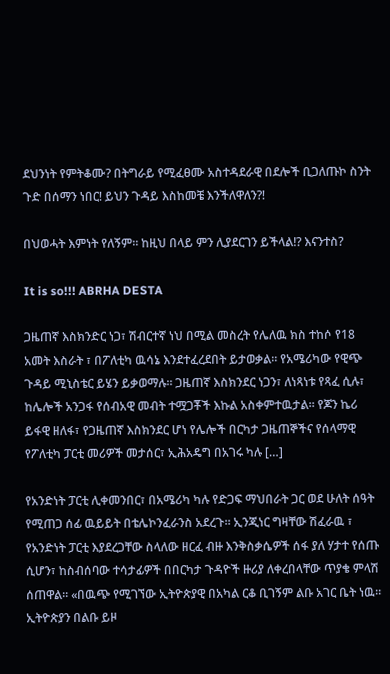ደህንነት የምትቆሙ? በትግራይ የሚፈፀሙ አስተዳደራዊ በደሎች ቢጋለጡኮ ስንት ጉድ በሰማን ነበር! ይህን ጉዳይ እስከመቼ እንችለዋለን?!

በህወሓት እምነት የለኝም። ከዚህ በላይ ምን ሊያደርገን ይችላል!? እናንተስ?

It is so!!! ABRHA DESTA

ጋዜጠኛ እስክንድር ነጋ፣ ሽብርተኛ ነህ በሚል መስረት የሌለዉ ክስ ተከሶ የ18 አመት እስራት ፣ በፖለቲካ ዉሳኔ እንደተፈረደበት ይታወቃል። የአሜሪካው የዊጭ ጉዳይ ሚኒስቴር ይሄን ይቃወማሉ። ጋዜጠኛ እስክንደር ነጋን፣ ለነጻነቱ የጻፈ ሲሉ፣ ከሌሎች አንጋፋ የሰብአዊ መብት ተሟጋቾች እኩል አስቀምተዉታል። የጆን ኬሪ ይፋዊ ዘለፋ፣ የጋዜጠኛ እስክንደር ሆነ የሌሎች በርካታ ጋዜጠኞችና የሰላማዊ የፖለቲካ ፓርቲ መሪዎች መታሰር፣ ኢሕአዴግ በአገሩ ካሉ […]

የአንድነት ፓርቲ ሊቀመንበር፣ በአሜሪካ ካሉ የድጋፍ ማህበራት ጋር ወደ ሁለት ሰዓት የሚጠጋ ሰፊ ዉይይት በቴሌኮንፈራንስ አደረጉ። ኢንጂነር ግዛቸው ሽፈራዉ ፣ የአንድነት ፓርቲ እያደረጋቸው ስላለው ዘርፈ ብዙ እንቅስቃሴዎች ሰፋ ያለ ሃታተ የሰጡ ሲሆን፣ ከስብሰባው ተሳታፊዎች በበርካታ ጉዳዮች ዙሪያ ለቀረበላቸው ጥያቄ ምላሽ ሰጠዋል። «በዉጭ የሚገኘው ኢትዮጵያዊ በአካል ርቆ ቢገኝም ልቡ አገር ቤት ነዉ። ኢትዮጵያን በልቡ ይዞ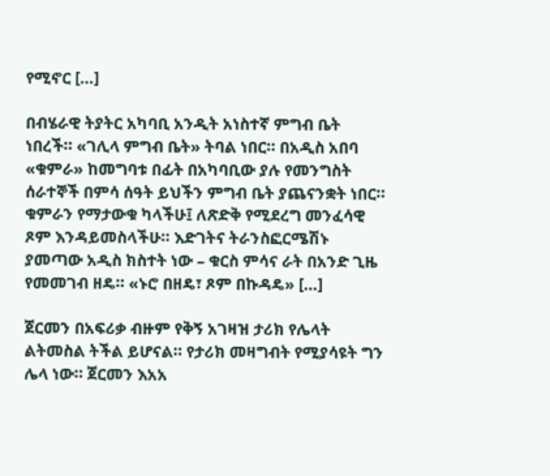የሚኖር […]

በብሄራዊ ትያትር አካባቢ አንዲት አነስተኛ ምግብ ቤት ነበረች። «ገሊላ ምግብ ቤት» ትባል ነበር። በአዲስ አበባ «ቁምራ» ከመግባቱ በፊት በአካባቢው ያሉ የመንግስት ሰራተኞች በምሳ ሰዓት ይህችን ምግብ ቤት ያጨናንቋት ነበር። ቁምራን የማታውቁ ካላችሁ፤ ለጽድቅ የሚደረግ መንፈሳዊ ጾም እንዳይመስላችሁ። እድገትና ትራንስፎርሜሽኑ ያመጣው አዲስ ክስተት ነው – ቁርስ ምሳና ራት በአንድ ጊዜ የመመገብ ዘዴ። «ኑሮ በዘዴ፣ ጾም በኩዳዴ» […]

ጀርመን በአፍሪቃ ብዙም የቅኝ አገዛዝ ታሪክ የሌላት ልትመስል ትችል ይሆናል። የታሪክ መዛግብት የሚያሳዩት ግን ሌላ ነው። ጀርመን እአአ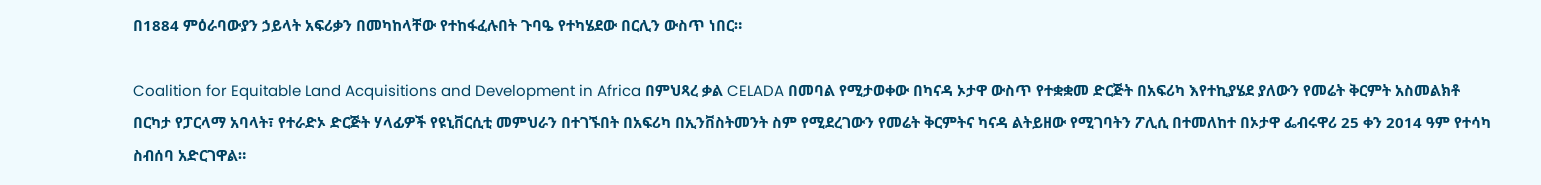በ1884 ምዕራባውያን ኃይላት አፍሪቃን በመካከላቸው የተከፋፈሉበት ጉባዔ የተካሄደው በርሊን ውስጥ ነበር።

Coalition for Equitable Land Acquisitions and Development in Africa በምህጻረ ቃል CELADA በመባል የሚታወቀው በካናዳ ኦታዋ ውስጥ የተቋቋመ ድርጅት በአፍሪካ እየተኪያሄደ ያለውን የመሬት ቅርምት አስመልክቶ በርካታ የፓርላማ አባላት፣ የተራድኦ ድርጅት ሃላፊዎች የዩኒቨርሲቲ መምህራን በተገኙበት በአፍሪካ በኢንቨስትመንት ስም የሚደረገውን የመሬት ቅርምትና ካናዳ ልትይዘው የሚገባትን ፖሊሲ በተመለከተ በኦታዋ ፌብሩዋሪ 25 ቀን 2014 ዓም የተሳካ ስብሰባ አድርገዋል።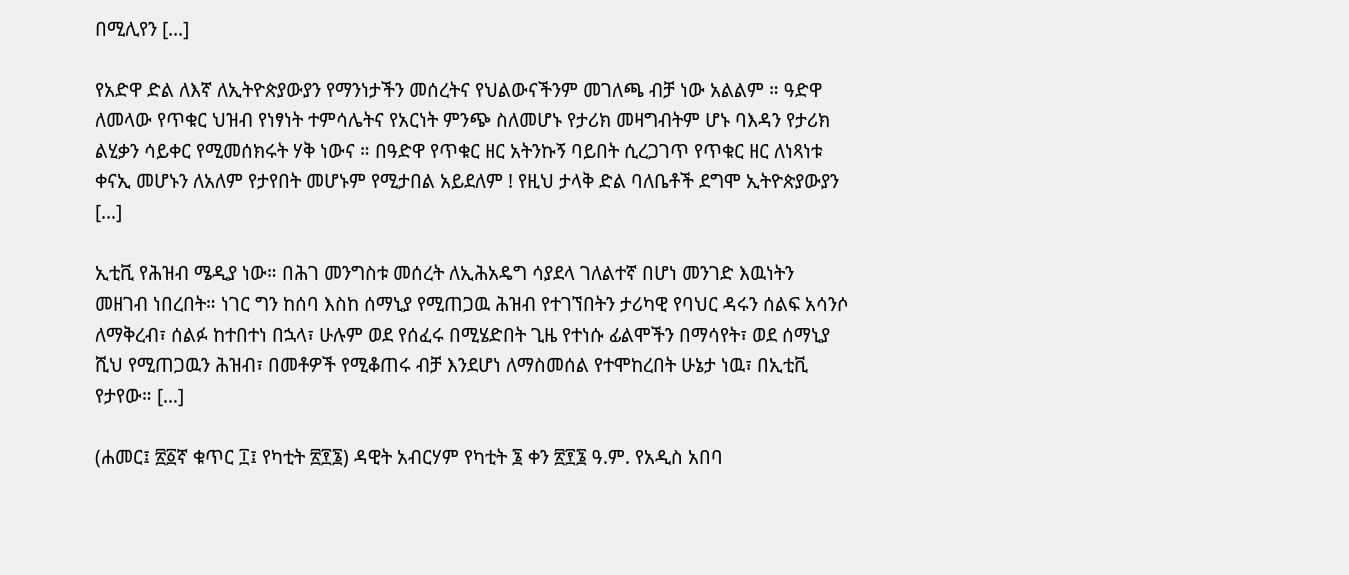በሚሊየን […]

የአድዋ ድል ለእኛ ለኢትዮጵያውያን የማንነታችን መሰረትና የህልውናችንም መገለጫ ብቻ ነው አልልም ። ዓድዋ ለመላው የጥቁር ህዝብ የነፃነት ተምሳሌትና የአርነት ምንጭ ስለመሆኑ የታሪክ መዛግብትም ሆኑ ባእዳን የታሪክ ልሂቃን ሳይቀር የሚመሰክሩት ሃቅ ነውና ። በዓድዋ የጥቁር ዘር አትንኩኝ ባይበት ሲረጋገጥ የጥቁር ዘር ለነጻነቱ ቀናኢ መሆኑን ለአለም የታየበት መሆኑም የሚታበል አይደለም ! የዚህ ታላቅ ድል ባለቤቶች ደግሞ ኢትዮጵያውያን […]

ኢቲቪ የሕዝብ ሜዲያ ነው። በሕገ መንግስቱ መሰረት ለኢሕአዴግ ሳያደላ ገለልተኛ በሆነ መንገድ እዉነትን መዘገብ ነበረበት። ነገር ግን ከሰባ እስከ ሰማኒያ የሚጠጋዉ ሕዝብ የተገኘበትን ታሪካዊ የባህር ዳሩን ሰልፍ አሳንሶ ለማቅረብ፣ ሰልፉ ከተበተነ በኋላ፣ ሁሉም ወደ የሰፈሩ በሚሄድበት ጊዜ የተነሱ ፊልሞችን በማሳየት፣ ወደ ሰማኒያ ሺህ የሚጠጋዉን ሕዝብ፣ በመቶዎች የሚቆጠሩ ብቻ እንደሆነ ለማስመሰል የተሞከረበት ሁኔታ ነዉ፣ በኢቲቪ የታየው። […]

(ሐመር፤ ፳፩ኛ ቁጥር ፲፤ የካቲት ፳፻፮) ዳዊት አብርሃም የካቲት ፮ ቀን ፳፻፮ ዓ.ም. የአዲስ አበባ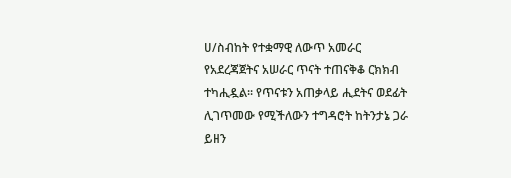ሀ/ስብከት የተቋማዊ ለውጥ አመራር የአደረጃጀትና አሠራር ጥናት ተጠናቅቆ ርክክብ ተካሒዷል፡፡ የጥናቱን አጠቃላይ ሒደትና ወደፊት ሊገጥመው የሚችለውን ተግዳሮት ከትንታኔ ጋራ ይዘን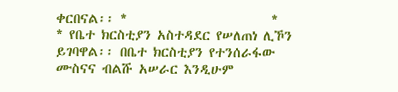ቀርበናል፡፡ *                        *                       * የቤተ ክርስቲያን አስተዳደር የሠለጠነ ሊኾን ይገባዋል፡፡ በቤተ ክርስቲያን የተንሰራፋው ሙስናና ብልሹ አሠራር እንዲሁም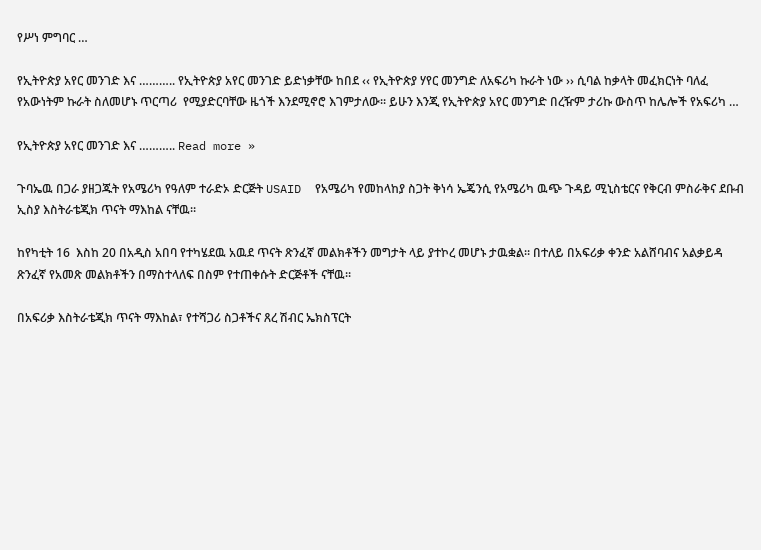የሥነ ምግባር …

የኢትዮጵያ አየር መንገድ እና ……….. የኢትዮጵያ አየር መንገድ ይድነቃቸው ከበደ ‹‹ የኢትዮጵያ ሃየር መንግድ ለአፍሪካ ኩራት ነው ›› ሲባል ከቃላት መፈክርነት ባለፈ የአውነትም ኩራት ስለመሆኑ ጥርጣሪ  የሚያድርባቸው ዜጎች እንደሚኖሮ እገምታለው፡፡ ይሁን እንጂ የኢትዮጵያ አየር መንግድ በረዥም ታሪኩ ውስጥ ከሌሎች የአፍሪካ …

የኢትዮጵያ አየር መንገድ እና ……….. Read more »

ጉባኤዉ በጋራ ያዘጋጁት የአሜሪካ የዓለም ተራድኦ ድርጅት USAID  የአሜሪካ የመከላከያ ስጋት ቅነሳ ኤጄንሲ የአሜሪካ ዉጭ ጉዳይ ሚኒስቴርና የቅርብ ምስራቅና ደቡብ ኢስያ እስትራቴጂክ ጥናት ማእከል ናቸዉ።

ከየካቲት 16  እስከ 20 በአዲስ አበባ የተካሄደዉ አዉደ ጥናት ጽንፈኛ መልክቶችን መግታት ላይ ያተኮረ መሆኑ ታዉቋል። በተለይ በአፍሪቃ ቀንድ አልሸባብና አልቃይዳ ጽንፈኛ የአመጽ መልክቶችን በማስተላለፍ በስም የተጠቀሱት ድርጅቶች ናቸዉ።

በአፍሪቃ እስትራቴጂክ ጥናት ማእከል፣ የተሻጋሪ ስጋቶችና ጸረ ሽብር ኤክስፕርት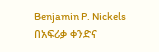Benjamin P. Nickels  በአፍሪቃ ቀንድና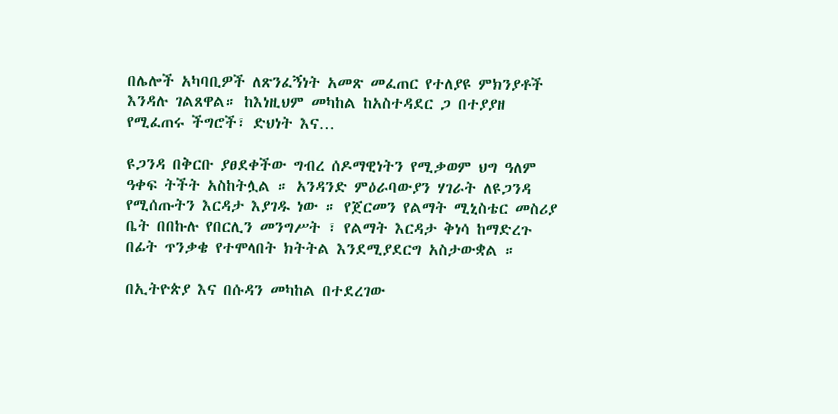በሌሎች አካባቢዎች ለጽንፈኝነት አመጽ መፈጠር የተለያዩ ምክንያቶች እንዳሉ ገልጸዋል። ከእነዚህም መካከል ከአስተዳደር ጋ በተያያዘ የሚፈጠሩ ችግሮች፣ ድህነት እና…

ዩጋንዳ በቅርቡ ያፀደቀችው ግብረ ሰዶማዊነትን የሚቃወም ህግ ዓለም ዓቀፍ ትችት አስከትሏል ። አንዳንድ ምዕራባውያን ሃገራት ለዩጋንዳ የሚሰጡትን እርዳታ እያገዱ ነው ። የጀርመን የልማት ሚኒስቴር መስሪያ ቤት በበኩሉ የበርሊን መንግሥት ፣ የልማት እርዳታ ቅነሳ ከማድረጉ በፊት ጥንቃቄ የተሞላበት ክትትል እንደሚያደርግ አስታውቋል ።

በኢትዮጵያ እና በሱዳን መካከል በተደረገው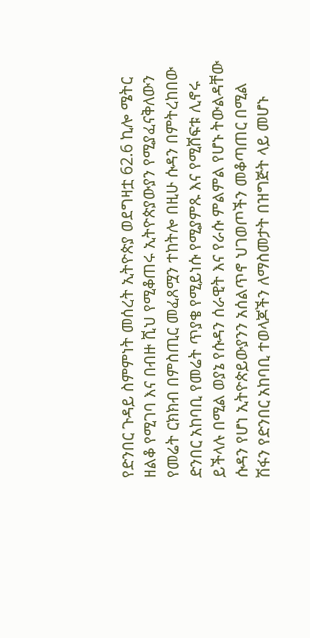የድንበር ጉዳይ ስምምነት መሰረት ኢትዮጵያ ወደግዛቷ 62.6 ኪሎ ሜትር ዘልቆ የሚገባ እና በብዙ ሺህ የሚቆጠሩ ኢትዮጵያውያን የሚያፈናቅለውን የመሬት ርክክብ በምስጢር መፈጸሟን ተከትሎ በዚሁ ሱዳን በምትረከበው ድንበር አከባቢ የመሬት ጥያቄ የሚይነሱ የሚያምጹ እና የሚሸፍቱ ሊኖሩ ይችላሉ በሚል ወያኔ የሱዳን ሰራዊት እና የራሱ ምልምል የሆኑ ትውልዳቸው ሱዳን የሆነ ኢትዮጵይውያንን አሰልጥኖ ህገወጦችን መቆጣጠር በሚል ሽፋን የድንበር አከባቢ ተወላጆችን ለማስመታት በዝግጅት ላይ መሆኑ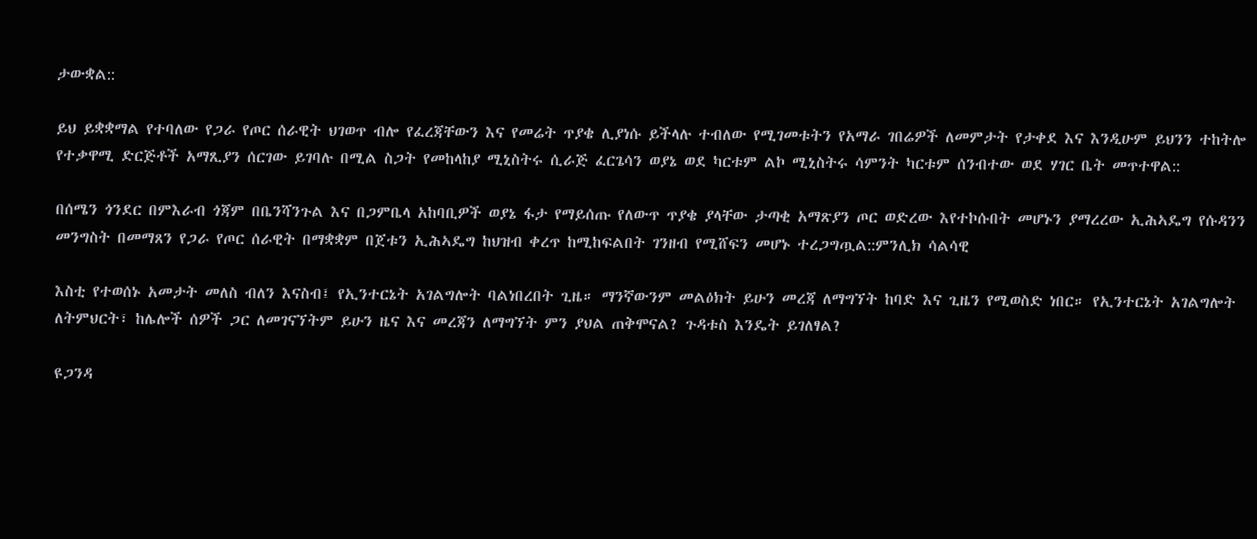ታውቋል::

ይህ ይቋቋማል የተባለው የጋራ የጦር ሰራዊት ህገወጥ ብሎ የፈረጃቸውን እና የመሬት ጥያቄ ሊያነሱ ይችላሉ ተብለው የሚገመቱትን የአማራ ገበሬዎች ለመምታት የታቀደ እና እንዲሁም ይህንን ተከትሎ የተቃዋሚ ድርጅቶች አማጺያን ሰርገው ይገባሉ በሚል ስጋት የመከላከያ ሚኒስትሩ ሲራጅ ፈርጌሳን ወያኔ ወደ ካርቱም ልኮ ሚኒስትሩ ሳምንት ካርቱም ሰንብተው ወደ ሃገር ቤት መጥተዋል::

በሰሜን ጎንደር በምእራብ ጎጃም በቤንሻንጉል እና በጋምቤላ አከባቢዎች ወያኔ ፋታ የማይሰጡ የለውጥ ጥያቄ ያላቸው ታጣቂ አማጽያን ጦር ወድረው እየተኮሱበት መሆኑን ያማረረው ኢሕኣዴግ የሱዳንን መንግስት በመማጸን የጋራ የጦር ሰራዊት በማቋቋም በጀቱን ኢሕኣዴግ ከህዝብ ቀረጥ ከሚከፍልበት ገንዘብ የሚሸፍን መሆኑ ተረጋግጧል::ምንሊክ ሳልሳዊ

እስቲ የተወሰኑ አመታት መለስ ብለን እናስብ፤ የኢንተርኔት አገልግሎት ባልነበረበት ጊዜ። ማንኛውንም መልዕክት ይሁን መረጃ ለማግኘት ከባድ እና ጊዜን የሚወስድ ነበር። የኢንተርኔት አገልግሎት ለትምህርት፣ ከሌሎች ሰዎች ጋር ለመገናኘትም ይሁን ዜና እና መረጃን ለማግኘት ምን ያህል ጠቅሞናል? ጉዳቱስ እንዴት ይገለፃል?

ዩጋንዳ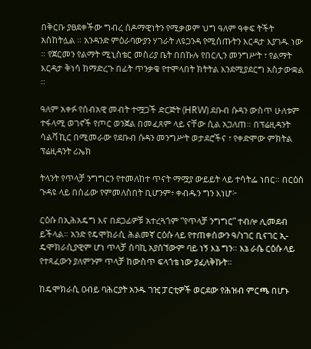በቅርቡ ያፀደቀችው ግብረ ሰዶማዊነትን የሚቃወም ህግ ዓለም ዓቀፍ ትችት አስከትሏል ። አንዳንድ ምዕራባውያን ሃገራት ለዩጋንዳ የሚሰጡትን እርዳታ እያገዱ ነው ። የጀርመን የልማት ሚኒስቴር መስሪያ ቤት በበኩሉ የበርሊን መንግሥት ፣ የልማት እርዳታ ቅነሳ ከማድረጉ በፊት ጥንቃቄ የተሞላበት ክትትል እንደሚያደርግ አስታውቋል ።

ዓለም አቀፉ የሰብአዊ መብት ተሟጋች ድርጅት (HRW) ደቡብ ሱዳን ውስጥ ሁለቱም ተፋላሚ ወገኖች የጦር ወንጀል በመፈጸም ላይ ናቸው ሲል አጋለጠ። በፕሬዚዳንት ሳልቫ ኪር በሚመራው የደቡብ ሱዳን መንግሥት ወታደሮችና ፣ የቀድሞው ምክትል ፕሬዚዳንት ሪኤክ

ትላንት የጥላቻ ንግግርን የተመለከተ ጥናት ማሟያ ውይይት ላይ ተሳትፌ ነበር። በርዕሰ ጉዳዩ ላይ በሰፊው የምመለስበት ቢሆንም፥ ቀብዱን ግን እነሆ፦

ርዕሱ በኢሕአዴግ እና በደጋፊዎቹ አተረጓጎም “የጥላቻ ንግግር” ተብሎ ሊመደብ ይችላል። አንድ የዴሞክራሲ ሕልመኛ ርዕሱ ላይ የተጠቀሰውን ዓ/ነገር ቢናገር ኢ-ዴሞክራሲያዊም ሆነ ጥላቻ ሰባኪ አያሰኘውም ባይ ነኝ እኔ ግን። እኔ ራሴ ርዕሱ ላይ የተጻፈውን ያለምንም ጥላቻ ከውስጥ ፍላጎቴ ነው ያፈለቅኩት።

ከዴሞክራሲ ዐብይ ባሕርያት አንዱ ገዢ ፓርቲዎች ወርደው የሕዝብ ምርጫ በሆኑ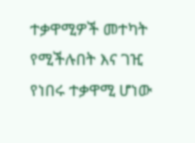ተቃዋሚዎች መተካት የሚችሉበት እና ገዢ የነበሩ ተቃዋሚ ሆነው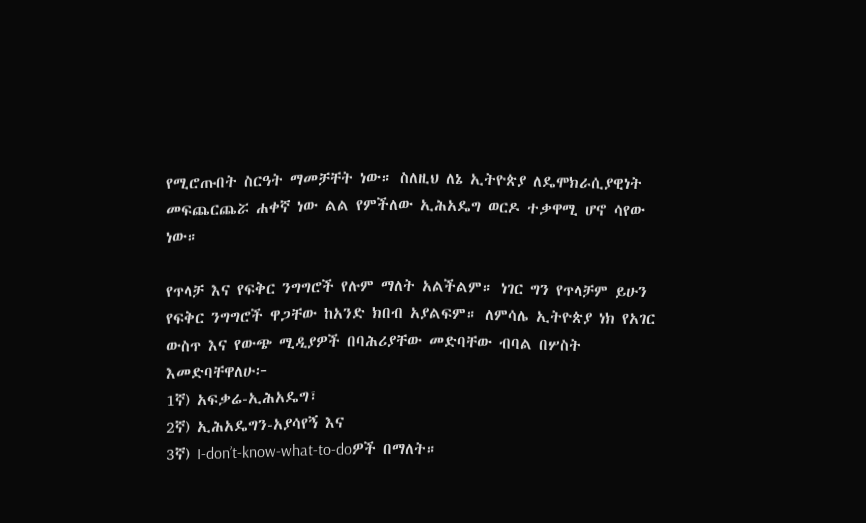የሚሮጡበት ስርዓት ማመቻቸት ነው። ስለዚህ ለኔ ኢትዮጵያ ለዴሞክራሲያዊነት መፍጨርጨሯ ሐቀኛ ነው ልል የምችለው ኢሕአዴግ ወርዶ ተቃዋሚ ሆኖ ሳየው ነው።

የጥላቻ እና የፍቅር ንግግሮች የሉም ማለት አልችልም። ነገር ግን የጥላቻም ይሁን የፍቅር ንግግሮች ዋጋቸው ከአንድ ክበብ አያልፍም። ለምሳሌ ኢትዮጵያ ነክ የአገር ውስጥ እና የውጭ ሚዲያዎች በባሕሪያቸው መድባቸው ብባል በሦስት እመድባቸዋለሁ፦
1ኛ) አፍቃሬ-ኢሕአዴግ፣
2ኛ) ኢሕአዴግን-አያሳየኝ እና
3ኛ) I-don’t-know-what-to-doዎች በማለት።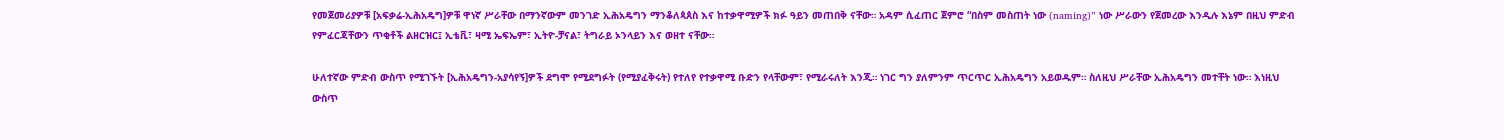የመጀመሪያዎቹ [አፍቃሬ-ኢሕአዴግ]ዎቹ ዋነኛ ሥራቸው በማንኛውም መንገድ ኢሕአዴግን ማንቆለጳጰስ እና ከተቃዋሚዎች ክፉ ዓይን መጠበቅ ናቸው። አዳም ሲፈጠር ጀምሮ “በስም መስጠት ነው (naming)” ነው ሥራውን የጀመረው እንዲሉ እኔም በዚህ ምድብ የምፈርጃቸውን ጥቂቶች ልዘርዝር፤ ኢቴቪ፣ ዛሚ ኤፍኤም፣ ኢትዮ-ቻናል፣ ትግራይ ኦንላይን እና ወዘተ ናቸው።

ሁለተኛው ምድብ ውስጥ የሚገኙት [ኢሕአዴግን-አያሳየኝ]ዎች ደግሞ የሚደግፉት (የሚያፈቅሩት) የተለየ የተቃዋሚ ቡድን የላቸውም፣ የሚራሩለት እንጂ። ነገር ግን ያለምንም ጥርጥር ኢሕአዴግን አይወዱም። ስለዚህ ሥራቸው ኢሕአዴግን መተቸት ነው። እነዚህ ውስጥ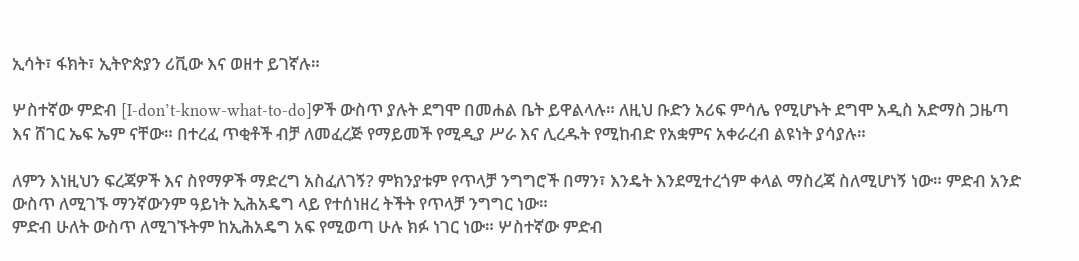ኢሳት፣ ፋክት፣ ኢትዮጵያን ሪቪው እና ወዘተ ይገኛሉ።

ሦስተኛው ምድብ [I-don’t-know-what-to-do]ዎች ውስጥ ያሉት ደግሞ በመሐል ቤት ይዋልላሉ። ለዚህ ቡድን አሪፍ ምሳሌ የሚሆኑት ደግሞ አዲስ አድማስ ጋዜጣ እና ሸገር ኤፍ ኤም ናቸው። በተረፈ ጥቂቶች ብቻ ለመፈረጅ የማይመች የሚዲያ ሥራ እና ሊረዱት የሚከብድ የአቋምና አቀራረብ ልዩነት ያሳያሉ።

ለምን እነዚህን ፍረጃዎች እና ስየማዎች ማድረግ አስፈለገኝ? ምክንያቱም የጥላቻ ንግግሮች በማን፣ እንዴት እንደሚተረጎም ቀላል ማስረጃ ስለሚሆነኝ ነው። ምድብ አንድ ውስጥ ለሚገኙ ማንኛውንም ዓይነት ኢሕአዴግ ላይ የተሰነዘረ ትችት የጥላቻ ንግግር ነው።
ምድብ ሁለት ውስጥ ለሚገኙትም ከኢሕአዴግ አፍ የሚወጣ ሁሉ ክፉ ነገር ነው። ሦስተኛው ምድብ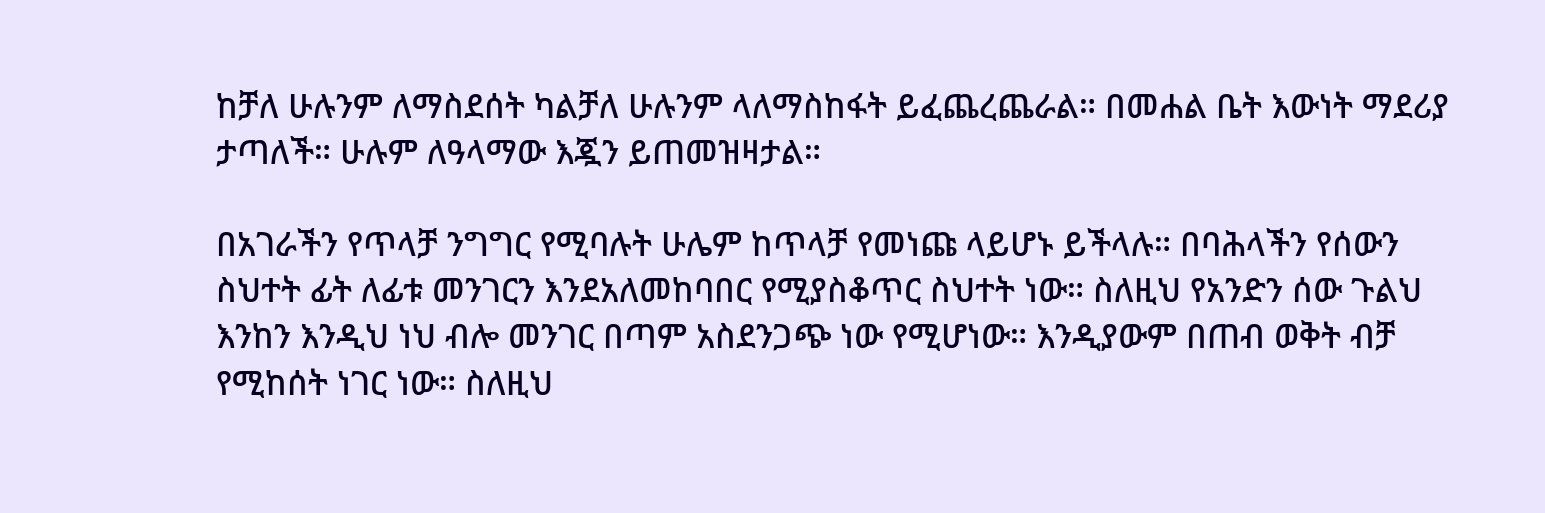ከቻለ ሁሉንም ለማስደሰት ካልቻለ ሁሉንም ላለማስከፋት ይፈጨረጨራል። በመሐል ቤት እውነት ማደሪያ ታጣለች። ሁሉም ለዓላማው እጇን ይጠመዝዛታል።

በአገራችን የጥላቻ ንግግር የሚባሉት ሁሌም ከጥላቻ የመነጩ ላይሆኑ ይችላሉ። በባሕላችን የሰውን ስህተት ፊት ለፊቱ መንገርን እንደአለመከባበር የሚያስቆጥር ስህተት ነው። ስለዚህ የአንድን ሰው ጉልህ እንከን እንዲህ ነህ ብሎ መንገር በጣም አስደንጋጭ ነው የሚሆነው። እንዲያውም በጠብ ወቅት ብቻ የሚከሰት ነገር ነው። ስለዚህ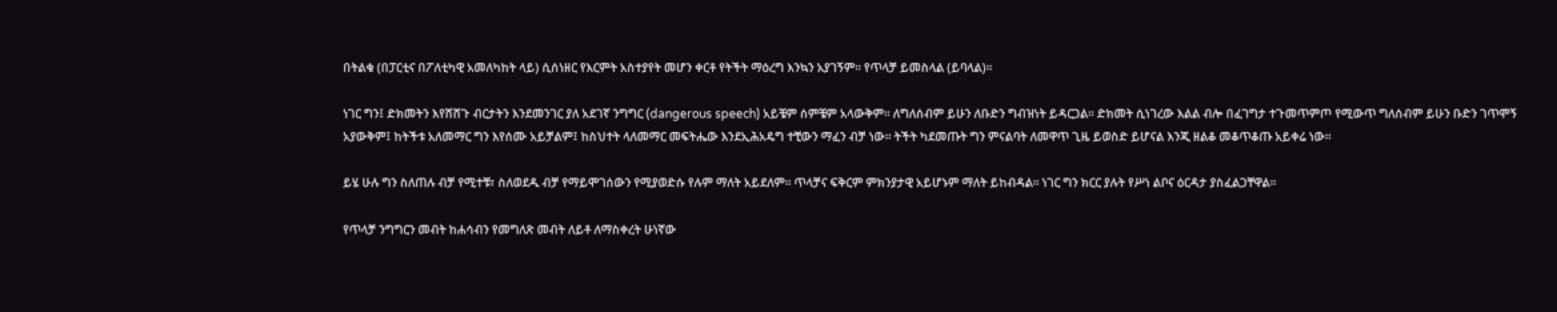በትልቁ (በፓርቲና በፖለቲካዊ አመለካከት ላይ) ሲሰነዘር የእርምት አስተያየት መሆን ቀርቶ የትችት ማዕረግ እንኳን አያገኝም። የጥላቻ ይመስላል (ይባላል)።

ነገር ግን፤ ድክመትን እየሸሸጉ ብርታትን እንደመንገር ያለ አደገኛ ንግግር (dangerous speech) አይቼም ሰምቼም አላውቅም። ለግለሰብም ይሁን ለቡድን ግብዝነት ይዳርጋል። ድክመት ሲነገረው እልል ብሎ በፈገግታ ተጉመጥምጦ የሚውጥ ግለሰብም ይሁን ቡድን ገጥሞኝ አያውቅም፤ ከትችቱ አለመማር ግን እየሰሙ አይቻልም፤ ከስህተት ላለመማር መፍትሔው እንደኢሕአዴግ ተቺውን ማፈን ብቻ ነው። ትችት ካደመጡት ግን ምናልባት ለመዋጥ ጊዜ ይወስድ ይሆናል እንጂ ዘልቆ መቆጥቆጡ አይቀሬ ነው።

ይሄ ሁሉ ግን ስለጠሉ ብቻ የሚተቹ፣ ስለወደዱ ብቻ የማይሞገሰውን የሚያወድሱ የሉም ማለት አይደለም። ጥላቻና ፍቅርም ምክንያታዊ አይሆኑም ማለት ይከብዳል። ነገር ግን ክርር ያሉት የሥነ ልቦና ዕርዳታ ያስፈልጋቸዋል።

የጥላቻ ንግግርን መብት ከሐሳብን የመግለጽ መብት ለይቶ ለማስቀረት ሁነኛው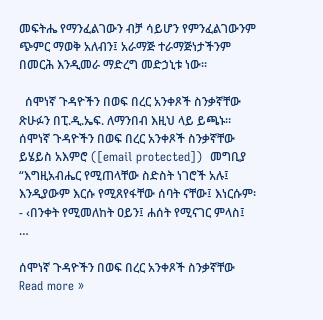መፍትሔ የማንፈልገውን ብቻ ሳይሆን የምንፈልገውንም ጭምር ማወቅ አለብን፤ አራማጅ ተራማጅነታችንም በመርሕ እንዲመራ ማድረግ መድኃኒቱ ነው።

  ሰሞነኛ ጉዳዮችን በወፍ በረር አንቀጾች ስንቃኛቸው ጽሁፉን በፒ.ዲ.ኤፍ. ለማንበብ እዚህ ላይ ይጫኑ።  ሰሞነኛ ጉዳዮችን በወፍ በረር አንቀጾች ስንቃኛቸው ይሄይስ አእምሮ ([email protected])  መግቢያ “እግዚአብሔር የሚጠላቸው ስድስት ነገሮች አሉ፤ እንዲያውም እርሱ የሚጸየፋቸው ሰባት ናቸው፤ እነርሱም፡- ‹በንቀት የሚመለከት ዐይን፤ ሐሰት የሚናገር ምላስ፤ …

ሰሞነኛ ጉዳዮችን በወፍ በረር አንቀጾች ስንቃኛቸው Read more »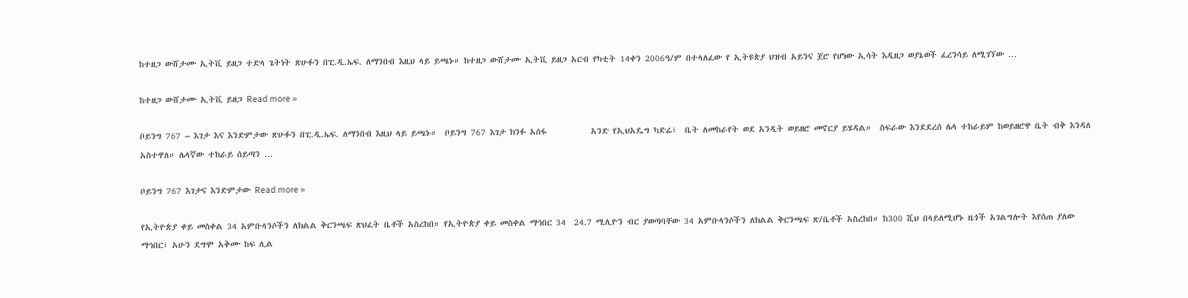ከተዘጋ ውሸታሙ ኢትቪ ይዘጋ ተድላ ጌትነት ጽሁፉን በፒ.ዲ.ኤፍ. ለማንበብ እዚህ ላይ ይጫኑ። ከተዘጋ ውሸታሙ ኢትቪ ይዘጋ አርብ የካቲት 14ቀን 2006ዓ/ም በተላለፈው የ ኢትዩጵያ ህዝብ አይንና ጀሮ የሆነው ኢሳት እዲዘጋ ወያኔወች ፈረንሳይ ለሚገኘው …

ከተዘጋ ውሸታሙ ኢትቪ ይዘጋ Read more »

ቦይንግ 767 – እገታ እና እንድምታው ጽሁፉን በፒ.ዲ.ኤፍ. ለማንበብ እዚህ ላይ ይጫኑ።  ቦይንግ 767 እገታ ክንፉ አሰፋ           አንድ የኢህአዴግ ካድሬ፣  ቤት ለመከራየት ወደ አንዲት ወይዘሮ መኖርያ ይሄዳል።  ስፍራው እንደደረሰ ሌላ ተከራይም ከወይዘሮዋ ቤት ብቅ እንዳለ አስተዋለ። ሌላኛው ተከራይ ሰይጣን …

ቦይንግ 767 እገታና እንድምታው Read more »

የኢትዮጵያ ቀይ መስቀል 34 አምቡላንሶችን ለክልል ቅርንጫፍ ጽህፈት ቤቶች አስረከበ። የኢትዮጵያ ቀይ መስቀል ማኅበር 34  24.7 ሚሊዮን ብር ያወጣባቸው 34 አምቡላንሶችን ለክልል ቅርንጫፍ ጽ/ቤቶች አስረከበ። ከ300 ሺህ በላይለሚሆኑ ዜጎች አገልግሎት እየሰጠ ያለው ማኅበር፣ አሁን ደግሞ አቅሙ ከፍ ሊል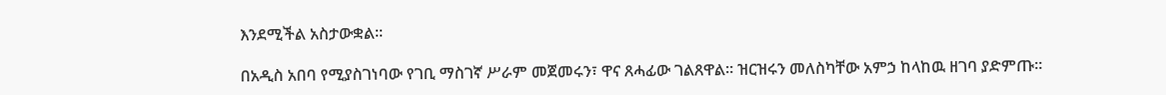እንደሚችል አስታውቋል።

በአዲስ አበባ የሚያስገነባው የገቢ ማስገኛ ሥራም መጀመሩን፣ ዋና ጸሓፊው ገልጸዋል። ዝርዝሩን መለስካቸው አምኃ ከላከዉ ዘገባ ያድምጡ።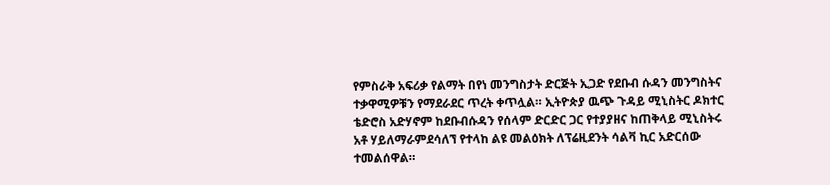የምስራቅ አፍሪቃ የልማት በየነ መንግስታት ድርጅት ኢጋድ የደቡብ ሱዳን መንግስትና ተቃዋሚዎቹን የማደራደር ጥረት ቀጥሏል። ኢትዮጵያ ዉጭ ጉዳይ ሚኒስትር ዶክተር ቴድሮስ አድሃኖም ከደቡብሱዳን የሰላም ድርድር ጋር የተያያዘና ከጠቅላይ ሚኒስትሩ አቶ ሃይለማራምደሳለኘ የተላከ ልዩ መልዕክት ለፕሬዚደንት ሳልቫ ኪር አድርሰው ተመልሰዋል።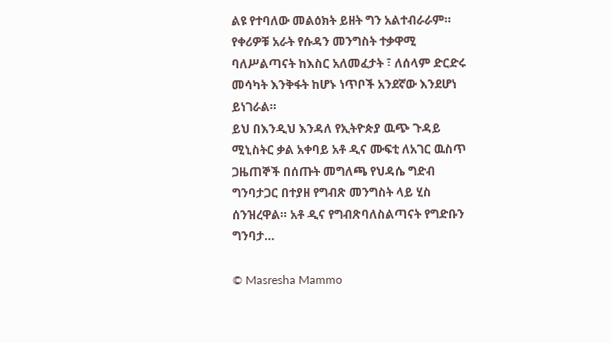ልዩ የተባለው መልዕክት ይዘት ግን አልተብራራም። የቀሪዎቹ አራት የሱዳን መንግስት ተቃዋሚ ባለሥልጣናት ከእስር አለመፈታት ፣ ለሰላም ድርድሩ  መሳካት እንቅፋት ከሆኑ ነጥቦች አንደኛው እንደሆነ ይነገራል።
ይህ በእንዲህ እንዳለ የኢትዮጵያ ዉጭ ጉዳይ ሚኒስትር ቃል አቀባይ አቶ ዲና ሙፍቲ ለአገር ዉስጥ ጋዜጠኞች በሰጡት መግለጫ የህዳሴ ግድብ ግንባታጋር በተያዘ የግብጽ መንግስት ላይ ሂስ ሰንዝረዋል። አቶ ዲና የግብጽባለስልጣናት የግድቡን ግንባታ…

© Masresha Mammo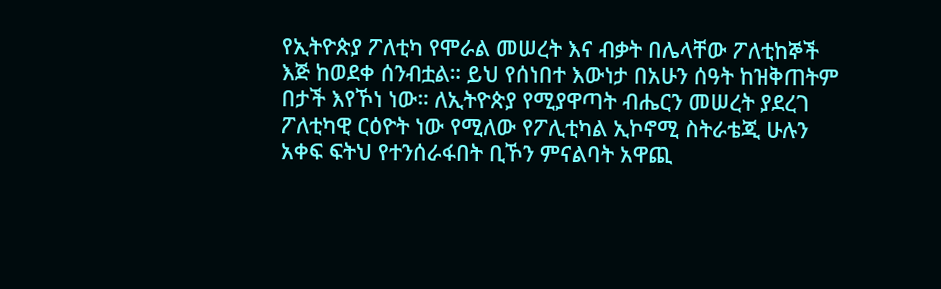የኢትዮጵያ ፖለቲካ የሞራል መሠረት እና ብቃት በሌላቸው ፖለቲከኞች እጅ ከወደቀ ሰንብቷል። ይህ የሰነበተ እውነታ በአሁን ሰዓት ከዝቅጠትም በታች እየኾነ ነው። ለኢትዮጵያ የሚያዋጣት ብሔርን መሠረት ያደረገ ፖለቲካዊ ርዕዮት ነው የሚለው የፖሊቲካል ኢኮኖሚ ስትራቴጂ ሁሉን አቀፍ ፍትህ የተንሰራፋበት ቢኾን ምናልባት አዋጪ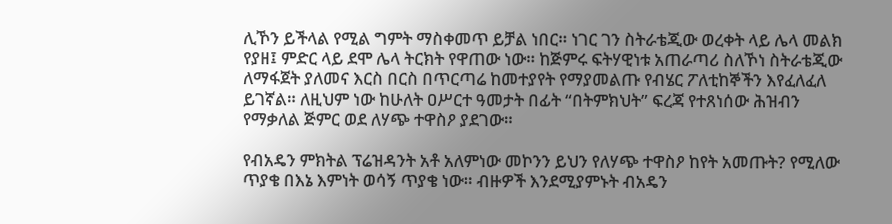ሊኾን ይችላል የሚል ግምት ማስቀመጥ ይቻል ነበር። ነገር ገን ስትራቴጂው ወረቀት ላይ ሌላ መልክ የያዘ፤ ምድር ላይ ደሞ ሌላ ትርክት የዋጠው ነው። ከጅምሩ ፍትሃዊነቱ አጠራጣሪ ስለኾነ ስትራቴጂው ለማፋጀት ያለመና እርስ በርስ በጥርጣሬ ከመተያየት የማያመልጡ የብሄር ፖለቲከኞችን እየፈለፈለ ይገኛል። ለዚህም ነው ከሁለት ዐሥርተ ዓመታት በፊት “በትምክህት” ፍረጃ የተጸነሰው ሕዝብን የማቃለል ጅምር ወደ ለሃጭ ተዋስዖ ያደገው።

የብአዴን ምክትል ፕሬዝዳንት አቶ አለምነው መኮንን ይህን የለሃጭ ተዋስዖ ከየት አመጡት? የሚለው ጥያቄ በእኔ እምነት ወሳኝ ጥያቄ ነው። ብዙዎች እንደሚያምኑት ብአዴን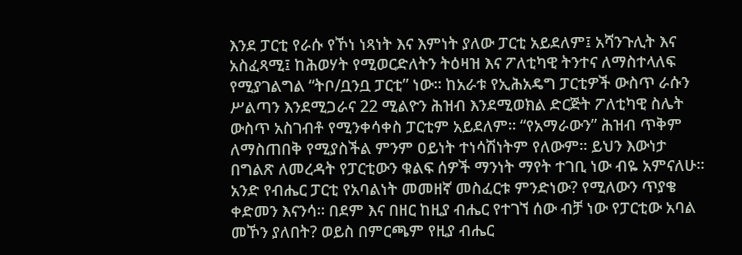እንደ ፓርቲ የራሱ የኾነ ነጻነት እና እምነት ያለው ፓርቲ አይደለም፤ አሻንጉሊት እና አስፈጻሚ፤ ከሕወሃት የሚወርድለትን ትዕዛዝ እና ፖለቲካዊ ትንተና ለማስተላለፍ የሚያገልግል “ትቦ/ቧንቧ ፓርቲ” ነው። ከአራቱ የኢሕአዴግ ፓርቲዎች ውስጥ ራሱን ሥልጣን እንደሚጋራና 22 ሚልዮን ሕዝብ እንደሚወክል ድርጅት ፖለቲካዊ ስሌት ውስጥ አስገብቶ የሚንቀሳቀስ ፓርቲም አይደለም። “የአማራውን” ሕዝብ ጥቅም ለማስጠበቅ የሚያስችል ምንም ዐይነት ተነሳሽነትም የለውም። ይህን እውነታ በግልጽ ለመረዳት የፓርቲውን ቁልፍ ሰዎች ማንነት ማየት ተገቢ ነው ብዬ አምናለሁ። አንድ የብሔር ፓርቲ የአባልነት መመዘኛ መስፈርቱ ምንድነው? የሚለውን ጥያቄ ቀድመን እናንሳ። በደም እና በዘር ከዚያ ብሔር የተገኘ ሰው ብቻ ነው የፓርቲው አባል መኾን ያለበት? ወይስ በምርጫም የዚያ ብሔር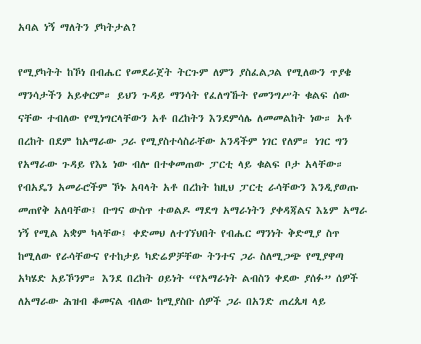አባል ነኝ ማለትን ያካትታል?

የሚያካትት ከኾነ በብሔር የመደራጀት ትርጉም ለምን ያስፈልጋል የሚለውን ጥያቄ ማንሳታችን አይቀርም። ይህን ጉዳይ ማንሳት የፈለግኹት የመንግሥት ቁልፍ ሰው ናቸው ተብለው የሚነግርላቸውን አቶ በረከትን እንደምሳሌ ለመመልከት ነው። አቶ በረከት በደም ከአማራው ጋራ የሚያስተሳስራቸው አንዳችም ነገር የለም። ነገር ግን የአማራው ጉዳይ የእኔ ነው ብሎ በተቀመጠው ፓርቲ ላይ ቁልፍ ቦታ አላቸው። የብአዴን አመራሮችም ኾኑ አባላት አቶ በረከት ከዚህ ፓርቲ ራሳቸውን እንዲያወጡ መጠየቅ አለባቸው፤ ቡግና ውስጥ ተወልዶ ማደግ አማራነትን ያቀዳጃልና እኔም አማራ ነኝ የሚል አቋም ካላቸው፤ ቀድመህ ለተገኘህበት የብሔር ማንነት ቅድሚያ ስጥ ከሚለው የራሳቸውና የተከታይ ካድሬዎቻቸው ትንተና ጋራ ስለሚጋጭ የሚያዋጣ አካሄድ አይኾንም። እንደ በረከት ዐይነት “የአማራነት ልብስን ቀደው ያሰፉ” ሰዎች ለአማራው ሕዝብ ቆመናል ብለው ከሚያስቡ ሰዎች ጋራ በአንድ ጠረጴዛ ላይ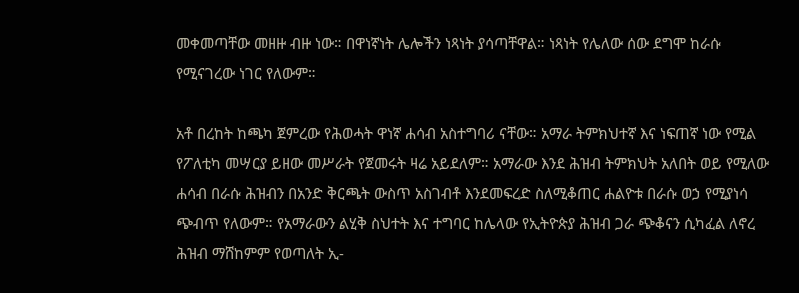መቀመጣቸው መዘዙ ብዙ ነው። በዋነኛነት ሌሎችን ነጻነት ያሳጣቸዋል። ነጻነት የሌለው ሰው ደግሞ ከራሱ የሚናገረው ነገር የለውም።

አቶ በረከት ከጫካ ጀምረው የሕወሓት ዋነኛ ሐሳብ አስተግባሪ ናቸው። አማራ ትምክህተኛ እና ነፍጠኛ ነው የሚል የፖለቲካ መሣርያ ይዘው መሥራት የጀመሩት ዛሬ አይደለም። አማራው እንደ ሕዝብ ትምክህት አለበት ወይ የሚለው ሐሳብ በራሱ ሕዝብን በአንድ ቅርጫት ውስጥ አስገብቶ እንደመፍረድ ስለሚቆጠር ሐልዮቱ በራሱ ወኃ የሚያነሳ ጭብጥ የለውም። የአማራውን ልሂቅ ስህተት እና ተግባር ከሌላው የኢትዮጵያ ሕዝብ ጋራ ጭቆናን ሲካፈል ለኖረ ሕዝብ ማሸከምም የወጣለት ኢ-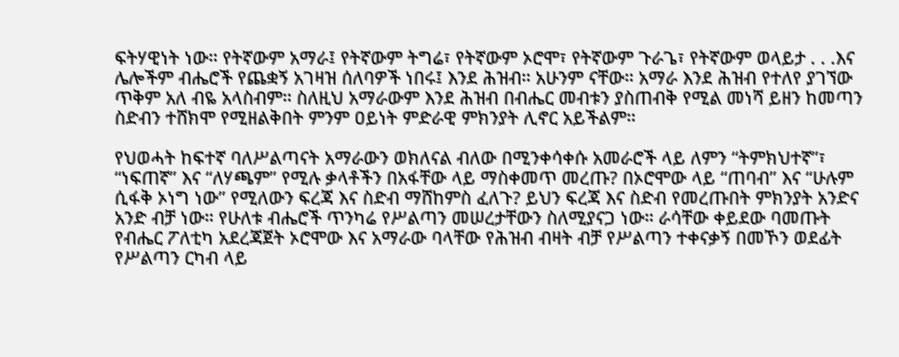ፍትሃዊነት ነው። የትኛውም አማራ፤ የትኛውም ትግሬ፣ የትኛውም ኦሮሞ፣ የትኛውም ጉራጌ፣ የትኛውም ወላይታ . . .እና ሌሎችም ብሔሮች የጨቋኝ አገዛዝ ሰለባዎች ነበሩ፤ እንደ ሕዝብ። አሁንም ናቸው። አማራ እንደ ሕዝብ የተለየ ያገኘው ጥቅም አለ ብዬ አላስብም። ስለዚህ አማራውም እንደ ሕዝብ በብሔር መብቱን ያስጠብቅ የሚል መነሻ ይዘን ከመጣን ስድብን ተሸክሞ የሚዘልቅበት ምንም ዐይነት ምድራዊ ምክንያት ሊኖር አይችልም።

የህወሓት ከፍተኛ ባለሥልጣናት አማራውን ወክለናል ብለው በሚንቀሳቀሱ አመራሮች ላይ ለምን “ትምክህተኛ”፣ “ነፍጠኛ” እና “ለሃጫም” የሚሉ ቃላቶችን በአፋቸው ላይ ማስቀመጥ መረጡ? በኦሮሞው ላይ “ጠባብ” እና “ሁሉም ሲፋቅ ኦነግ ነው” የሚለውን ፍረጃ እና ስድብ ማሸከምስ ፈለጉ? ይህን ፍረጃ እና ስድብ የመረጡበት ምክንያት አንድና አንድ ብቻ ነው። የሁለቱ ብሔሮች ጥንካሬ የሥልጣን መሠረታቸውን ስለሚያናጋ ነው። ራሳቸው ቀይደው ባመጡት የብሔር ፖለቲካ አደረጃጀት ኦሮሞው እና አማራው ባላቸው የሕዝብ ብዛት ብቻ የሥልጣን ተቀናቃኝ በመኾን ወደፊት የሥልጣን ርካብ ላይ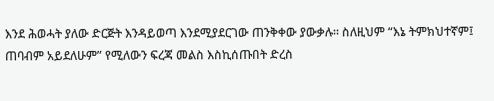እንደ ሕወሓት ያለው ድርጅት እንዳይወጣ እንደሚያደርገው ጠንቅቀው ያውቃሉ። ስለዚህም “እኔ ትምክህተኛም፤ ጠባብም አይደለሁም” የሚለውን ፍረጃ መልስ እስኪሰጡበት ድረስ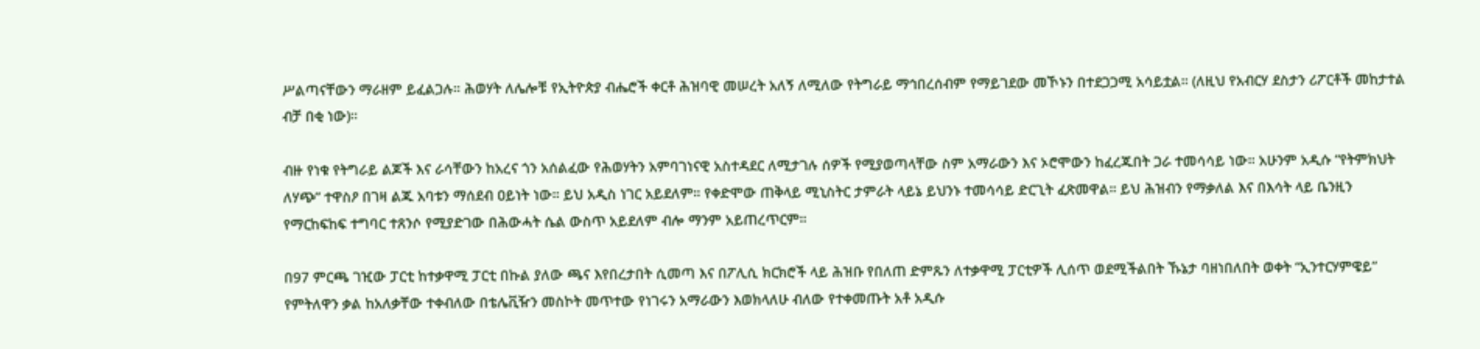ሥልጣናቸውን ማራዘም ይፈልጋሉ። ሕወሃት ለሌሎቹ የኢትዮጵያ ብሔሮች ቀርቶ ሕዝባዊ መሠረት አለኝ ለሚለው የትግራይ ማኅበረሰብም የማይገደው መኾኑን በተደጋጋሚ አሳይቷል። (ለዚህ የአብርሃ ደስታን ሪፖርቶች መከታተል ብቻ በቂ ነው)።

ብዙ የነቁ የትግራይ ልጆች እና ራሳቸውን ከአረና ጎን አሰልፈው የሕወሃትን አምባገነናዊ አስተዳደር ለሚታገሉ ሰዎች የሚያወጣላቸው ስም አማራውን እና ኦሮሞውን ከፈረጁበት ጋራ ተመሳሳይ ነው። አሁንም አዲሱ “የትምክህት ለሃጭ” ተዋስዖ በገዛ ልጁ አባቱን ማሰደብ ዐይነት ነው። ይህ አዲስ ነገር አይደለም። የቀድሞው ጠቅላይ ሚኒስትር ታምራት ላይኔ ይህንኑ ተመሳሳይ ድርጊት ፈጽመዋል። ይህ ሕዝብን የማቃለል እና በእሳት ላይ ቤንዚን የማርከፍከፍ ተግባር ተጸንሶ የሚያድገው በሕውሓት ሴል ውስጥ አይደለም ብሎ ማንም አይጠረጥርም።

በ97 ምርጫ ገዢው ፓርቲ ከተቃዋሚ ፓርቲ በኩል ያለው ጫና እየበረታበት ሲመጣ እና በፖሊሲ ክርክሮች ላይ ሕዝቡ የበለጠ ድምጹን ለተቃዋሚ ፓርቲዎች ሊሰጥ ወደሚችልበት ኹኔታ ባዘነበለበት ወቀት “ኢንተርሃምዌይ” የምትለዋን ቃል ከአለቃቸው ተቀብለው በቴሌቪዥን መስኮት መጥተው የነገሩን አማራውን እወክላለሁ ብለው የተቀመጡት አቶ አዲሱ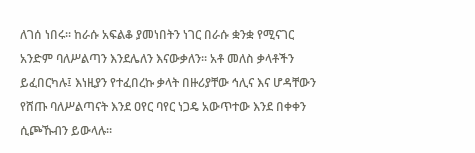ለገሰ ነበሩ። ከራሱ አፍልቆ ያመነበትን ነገር በራሱ ቋንቋ የሚናገር አንድም ባለሥልጣን እንደሌለን እናውቃለን። አቶ መለስ ቃላቶችን ይፈበርካሉ፤ እነዚያን የተፈበረኩ ቃላት በዙሪያቸው ኅሊና እና ሆዳቸውን የሸጡ ባለሥልጣናት እንደ ዐየር ባየር ነጋዴ አውጥተው እንደ በቀቀን ሲጮኹብን ይውላሉ።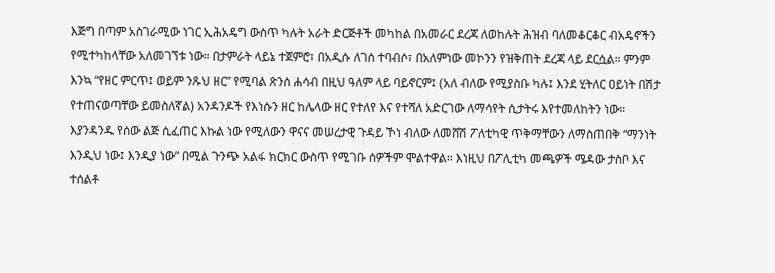እጅግ በጣም አስገራሚው ነገር ኢሕአዴግ ውስጥ ካሉት አራት ድርጅቶች መካከል በአመራር ደረጃ ለወከሉት ሕዝብ ባለመቆርቆር ብአዴኖችን የሚተካከላቸው አለመገኘቱ ነው። በታምራት ላይኔ ተጀምሮ፣ በአዲሱ ለገሰ ተባብሶ፣ በአለምነው መኮንን የዝቅጠት ደረጃ ላይ ደርሷል። ምንም እንኳ “የዘር ምርጥ፤ ወይም ንጹህ ዘር” የሚባል ጽንሰ ሐሳብ በዚህ ዓለም ላይ ባይኖርም፤ (አለ ብለው የሚያስቡ ካሉ፤ እንደ ሂትለር ዐይነት በሽታ የተጠናወጣቸው ይመስለኛል) አንዳንዶች የእነሱን ዘር ከሌላው ዘር የተለየ እና የተሻለ አድርገው ለማሳየት ሲታትሩ እየተመለከትን ነው። እያንዳንዱ የሰው ልጅ ሲፈጠር እኩል ነው የሚለውን ዋናና መሠረታዊ ጉዳይ ኾነ ብለው ለመሸሽ ፖለቲካዊ ጥቅማቸውን ለማስጠበቅ “ማንነት እንዲህ ነው፤ እንዲያ ነው” በሚል ጉንጭ አልፋ ክርክር ውስጥ የሚገቡ ሰዎችም ሞልተዋል። እነዚህ በፖሊቲካ መጫዎች ሜዳው ታስቦ እና ተሰልቶ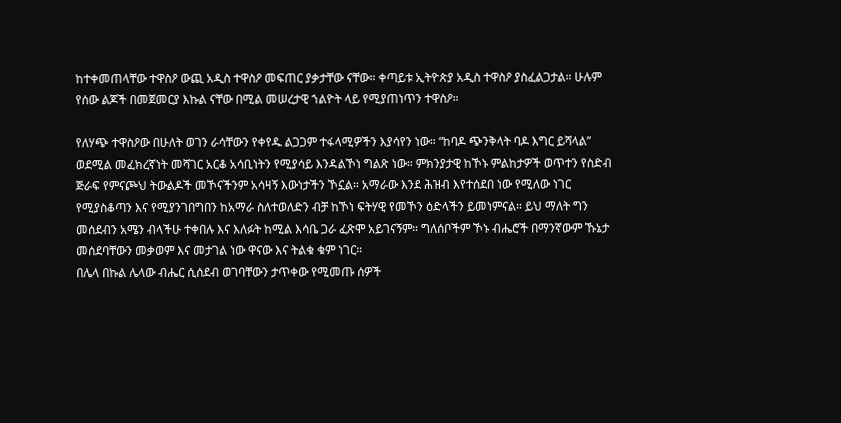ከተቀመጠላቸው ተዋስዖ ውጪ አዲስ ተዋስዖ መፍጠር ያቃታቸው ናቸው። ቀጣይቱ ኢትዮጵያ አዲስ ተዋስዖ ያስፈልጋታል። ሁሉም የሰው ልጆች በመጀመርያ እኩል ናቸው በሚል መሠረታዊ ኀልዮት ላይ የሚያጠነጥን ተዋስዖ።

የለሃጭ ተዋስዖው በሁለት ወገን ራሳቸውን የቀየዱ ልጋጋም ተፋላሚዎችን እያሳየን ነው። “ከባዶ ጭንቅላት ባዶ እግር ይሻላል” ወደሚል መፈክረኛነት መሻገር አርቆ አሳቢነትን የሚያሳይ እንዳልኾነ ግልጽ ነው። ምክንያታዊ ከኾኑ ምልከታዎች ወጥተን የስድብ ጅራፍ የምናጮህ ትውልዶች መኾናችንም አሳዛኝ እውነታችን ኾኗል። አማራው እንደ ሕዝብ እየተሰደበ ነው የሚለው ነገር የሚያስቆጣን እና የሚያንገበግበን ከአማራ ስለተወለድን ብቻ ከኾነ ፍትሃዊ የመኾን ዕድላችን ይመነምናል። ይህ ማለት ግን መሰደብን አሜን ብላችሁ ተቀበሉ እና እለፉት ከሚል እሳቤ ጋራ ፈጽሞ አይገናኝም። ግለሰቦችም ኾኑ ብሔሮች በማንኛውም ኹኔታ መሰደባቸውን መቃወም እና መታገል ነው ዋናው እና ትልቁ ቁም ነገር።
በሌላ በኩል ሌላው ብሔር ሲሰደብ ወገባቸውን ታጥቀው የሚመጡ ሰዎች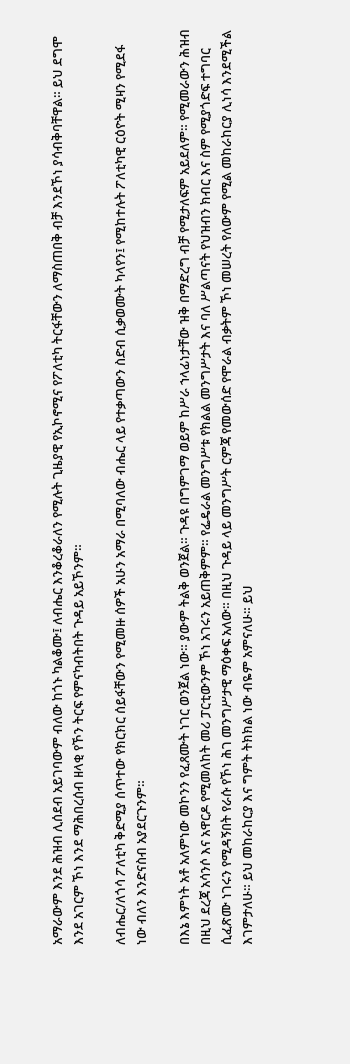አማራውም እንደ ሕዝብ ሊሰደብ አይገባውም ብለው ከጎኑ ካልቆሙ፤ ለብሔር እንቆረቆራለን የሚሉት ጊዜያዊ የኢኮኖሚና የፖለቲካ ትርፋቸውን ለማስጠበቅ ብቻ እንደኾነ ያሳብቅባቸዋል። ይህ ደግሞ እንደ አገርም ኾነ እንደ ማሕበረሰብ ዘላቂ የኾን ትርፍ የምናካብትበት ጉዳይ አይኾንም።

ለብሔር/ለጎሳ ፖለቲካ ቅድሚያ ሰጥተው የክርክር ሰይፋቸውን የሚመዙ ሰዎች አሁን አማራ በሚባለው ብሔር ላይ የተቃጣውን ስድብ ሲቃወሙት ካላየን፤ የሚከተሉት ፖለቲካዊ ርዕዮት ሚዛን የሚደፋ ነው ብለን እንድናስብ አያደርጉንም።

በእኔ እምነት አቶ አለምነው መኮንን የፈጸሙት ነገር ወንጀል ነው። ያውም ትልቅ ወንጀል። ጉዳዩ በግምገማ ወይም ከሥራ ኀላፊነታቸው ዝቅ በማድረግ ብቻ የሚታለፍም አይደለም። የሚመራውን ሕዝብ በዚህ ደረጃ አሳንሶ እና አዋርዶ የሚመለከት መሪ ፓርቲውንም ኾነ አገሩን አይጠቅምም። የፌዴራል መንግሥቱ የክልል መንግሥታት እና ባለ ሥልጣናት የህዝብን ክብር እና ስም የሚያጎድፍ ተግባር ሲፈጽሙ ነገሩን የሚዳኝበት የራሱ የኾነ ሕገ መንግሥታዊ ማዕቀፍ አለው። በዚህ ጉዳይ ላይ መንግሥት ርምጃ የመውሰድ የሞራል ብቃትም ኾነ መሠረት የለውም የሚል መከራከርያ ሊነሳ እንደሚችል እገምታለሁ። ይህ መከራከርያ እና ግምት ትክክል ነው ብዬም አምናለሁ። ይህ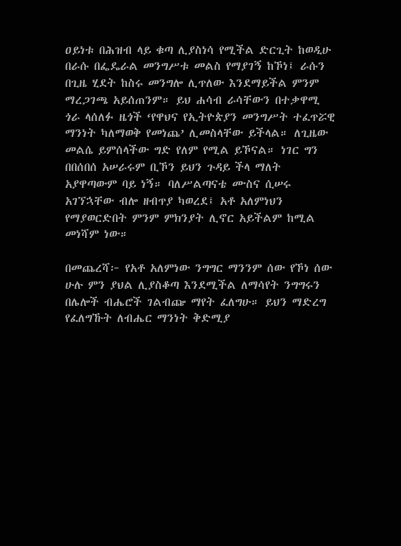ዐይነቱ በሕዝብ ላይ ቁጣ ሊያስነሳ የሚችል ድርጊት ከወዲሁ በራሱ በፌዴራል መንግሥቱ መልስ የማያገኝ ከኾነ፤ ራሱን በጊዜ ሂደት ከስሩ መንግሎ ሊጥለው እንደማይችል ምንም ማረጋገጫ አይሰጠንም። ይህ ሐሳብ ራሳቸውን በተቃዋሚ ጎራ ላሰለፉ ዜጎች ‘የዋህና የኢትዮጵያን መንግሥት ተፈጥሯዊ ማንነት ካለማወቅ የመነጨ’ ሊመስላቸው ይችላል። ለጊዜው መልሴ ይምሰላችው ግድ የለም የሚል ይኾናል። ነገር ግን በበሰበሰ አሠራሩም ቢኾን ይህን ጉዳይ ችላ ማለት አያዋጣውም ባይ ነኝ። ባለሥልጣናቴ ሙስና ሲሠሩ አገኘኋቸው ብሎ ዘብጥያ ካወረደ፤ አቶ አለምነህን የማያወርድበት ምንም ምክንያት ሊኖር አይችልም ከሚል መነሻም ነው።

በመጨረሻ፦ የአቶ አለምነው ንግግር ማንንም ሰው የኾነ ሰው ሁሉ ምን ያህል ሊያስቆጣ እንደሚችል ለማሳየት ንግግሩን በሌሎች ብሔሮች ገልብጬ ማየት ፈለግሁ። ይህን ማድረግ የፈለግኹት ለብሔር ማንነት ቅድሚያ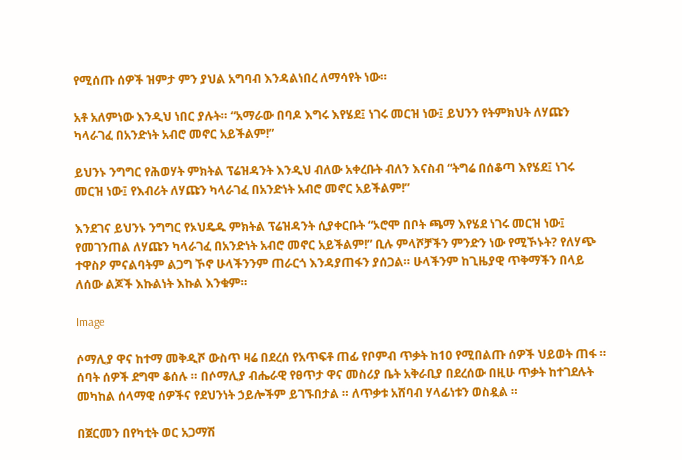የሚሰጡ ሰዎች ዝምታ ምን ያህል አግባብ እንዳልነበረ ለማሳየት ነው።

አቶ አለምነው እንዲህ ነበር ያሉት። “አማራው በባዶ እግሩ እየሄደ፤ ነገሩ መርዝ ነው፤ ይህንን የትምክህት ለሃጩን ካላራገፈ በአንድነት አብሮ መኖር አይችልም!”

ይህንኑ ንግግር የሕወሃት ምክትል ፕሬዝዳንት እንዲህ ብለው አቀረቡት ብለን እናስብ “ትግሬ በሰቆጣ እየሄደ፤ ነገሩ መርዝ ነው፤ የእብሪት ለሃጩን ካላራገፈ በአንድነት አብሮ መኖር አይችልም!”

እንደገና ይህንኑ ንግግር የኦህዴዱ ምክትል ፕሬዝዳንት ሲያቀርቡት “ኦሮሞ በቦት ጫማ እየሄደ ነገሩ መርዝ ነው፤ የመገንጠል ለሃጩን ካላራገፈ በአንድነት አብሮ መኖር አይችልም!” ቢሉ ምላሾቻችን ምንድን ነው የሚኾኑት? የለሃጭ ተዋስዖ ምናልባትም ልጋግ ኾኖ ሁላችንንም ጠራርጎ እንዳያጠፋን ያሰጋል። ሁላችንም ከጊዜያዊ ጥቅማችን በላይ ለሰው ልጆች እኩልነት እኩል እንቁም።

Image

ሶማሊያ ዋና ከተማ መቅዲሾ ውስጥ ዛሬ በደረሰ የአጥፍቶ ጠፊ የቦምብ ጥቃት ከ10 የሚበልጡ ሰዎች ህይወት ጠፋ ። ሰባት ሰዎች ደግሞ ቆሰሉ ። በሶማሊያ ብሔራዊ የፀጥታ ዋና መስሪያ ቤት አቅራቢያ በደረሰው በዚሁ ጥቃት ከተገደሉት መካከል ሰላማዊ ሰዎችና የደህንነት ኃይሎችም ይገኙበታል ። ለጥቃቱ አሸባብ ሃላፊነቱን ወስዷል ።

በጀርመን በየካቲት ወር አጋማሽ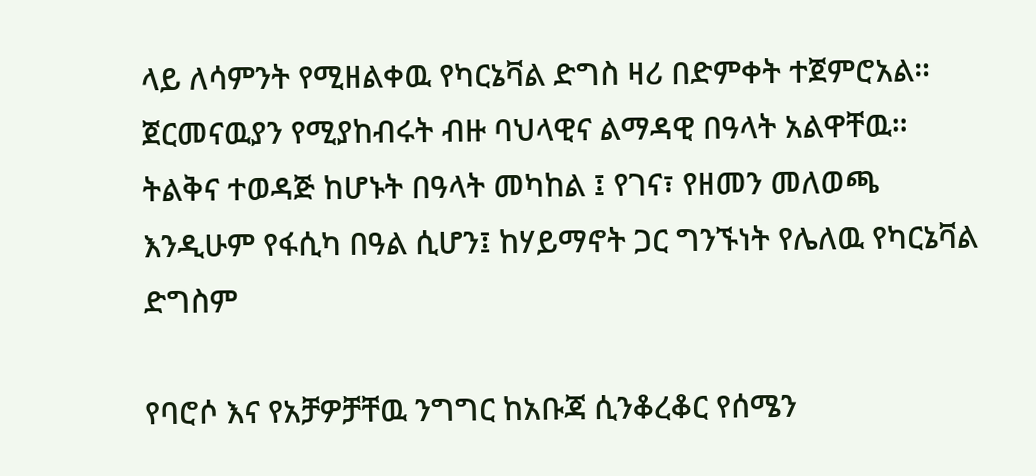ላይ ለሳምንት የሚዘልቀዉ የካርኔቫል ድግስ ዛሪ በድምቀት ተጀምሮአል። ጀርመናዉያን የሚያከብሩት ብዙ ባህላዊና ልማዳዊ በዓላት አልዋቸዉ። ትልቅና ተወዳጅ ከሆኑት በዓላት መካከል ፤ የገና፣ የዘመን መለወጫ እንዲሁም የፋሲካ በዓል ሲሆን፤ ከሃይማኖት ጋር ግንኙነት የሌለዉ የካርኔቫል ድግስም

የባሮሶ እና የአቻዎቻቸዉ ንግግር ከአቡጃ ሲንቆረቆር የሰሜን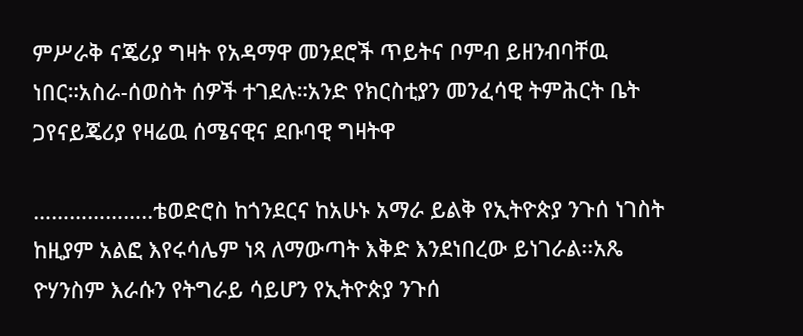ምሥራቅ ናጄሪያ ግዛት የአዳማዋ መንደሮች ጥይትና ቦምብ ይዘንብባቸዉ ነበር።አስራ-ሰወስት ሰዎች ተገደሉ።አንድ የክርስቲያን መንፈሳዊ ትምሕርት ቤት ጋየናይጄሪያ የዛሬዉ ሰሜናዊና ደቡባዊ ግዛትዋ

………………..ቴወድሮስ ከጎንደርና ከአሁኑ አማራ ይልቅ የኢትዮጵያ ንጉሰ ነገስት ከዚያም አልፎ እየሩሳሌም ነጻ ለማውጣት እቅድ እንደነበረው ይነገራል፡፡አጼ ዮሃንስም እራሱን የትግራይ ሳይሆን የኢትዮጵያ ንጉሰ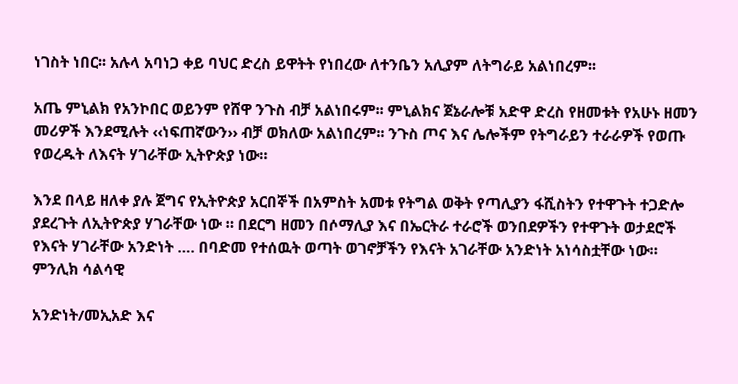ነገስት ነበር፡፡ አሉላ አባነጋ ቀይ ባህር ድረስ ይዋትት የነበረው ለተንቤን አሊያም ለትግራይ አልነበረም፡፡

አጤ ምኒልክ የአንኮበር ወይንም የሸዋ ንጉስ ብቻ አልነበሩም፡፡ ምኒልክና ጀኔራሎቹ አድዋ ድረስ የዘመቱት የአሁኑ ዘመን መሪዎች እንደሚሉት ‹‹ነፍጠኛውን›› ብቻ ወክለው አልነበረም፡፡ ንጉስ ጦና እና ሌሎችም የትግራይን ተራራዎች የወጡ የወረዱት ለእናት ሃገራቸው ኢትዮጵያ ነው።

እንደ በላይ ዘለቀ ያሉ ጀግና የኢትዮጵያ አርበኞች በአምስት አመቱ የትግል ወቅት የጣሊያን ፋሺስትን የተዋጉት ተጋድሎ ያደረጉት ለኢትዮጵያ ሃገራቸው ነው ። በደርግ ዘመን በሶማሊያ እና በኤርትራ ተራሮች ወንበደዎችን የተዋጉት ወታደሮች የእናት ሃገራቸው አንድነት …. በባድመ የተሰዉት ወጣት ወገኖቻችን የእናት አገራቸው አንድነት አነሳስቷቸው ነው። ምንሊክ ሳልሳዊ

አንድነት/መኢአድ እና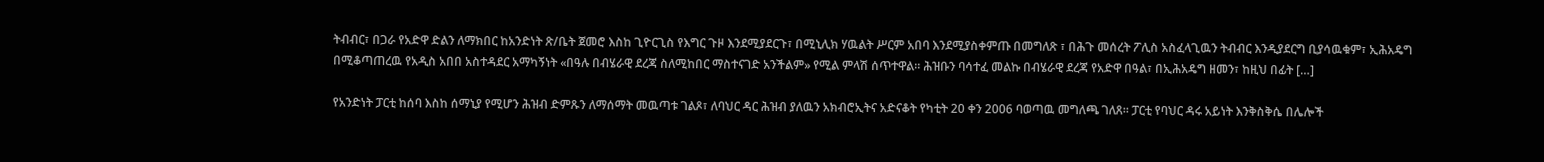ትብብር፣ በጋራ የአድዋ ድልን ለማክበር ከአንድነት ጽ/ቤት ጀመሮ እስከ ጊዮርጊስ የእግር ጉዞ እንደሚያደርጉ፣ በሚኒሊክ ሃዉልት ሥርም አበባ እንደሚያስቀምጡ በመግለጽ ፣ በሕጉ መሰረት ፖሊስ አስፈላጊዉን ትብብር እንዲያደርግ ቢያሳዉቁም፣ ኢሕአዴግ በሚቆጣጠረዉ የአዲስ አበበ አስተዳደር አማካኝነት «በዓሉ በብሄራዊ ደረጃ ስለሚከበር ማስተናገድ አንችልም» የሚል ምላሽ ሰጥተዋል። ሕዝቡን ባሳተፈ መልኩ በብሄራዊ ደረጃ የአድዋ በዓል፣ በኢሕአዴግ ዘመን፣ ከዚህ በፊት […]

የአንድነት ፓርቲ ከሰባ እስከ ሰማኒያ የሚሆን ሕዝብ ድምጹን ለማሰማት መዉጣቱ ገልጾ፣ ለባህር ዳር ሕዝብ ያለዉን አክብሮኢትና አድናቆት የካቲት 20 ቀን 2006 ባወጣዉ መግለጫ ገለጸ። ፓርቲ የባህር ዳሩ አይነት እንቅስቅሴ በሌሎች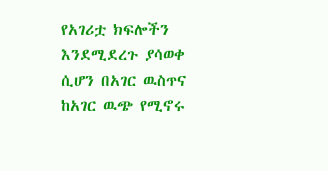የአገሪቷ ክፍሎችን እንደሚደረጉ ያሳወቀ ሲሆን በአገር ዉስጥና ከአገር ዉጭ የሚኖሩ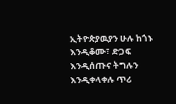ኢትዮጵያዉያን ሁሉ ከጎኑ እንዲቆሙ፣ ድጋፍ እንዲሰጡና ትግሉን እንዲቀላቀሉ ጥሪ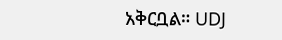አቅርቧል። UDJ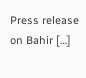Press release on Bahir […]